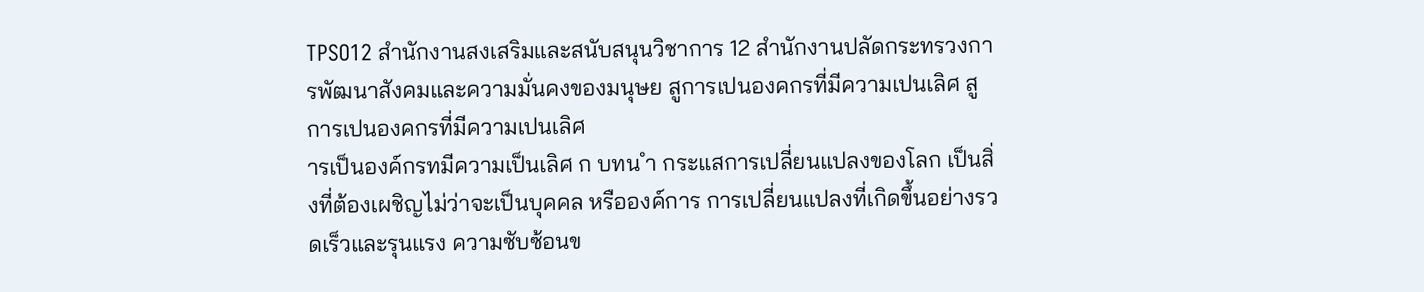TPSO12 สำนักงานสงเสริมและสนับสนุนวิชาการ 12 สำนักงานปลัดกระทรวงการพัฒนาสังคมและความมั่นคงของมนุษย สูการเปนองคกรที่มีความเปนเลิศ สูการเปนองคกรที่มีความเปนเลิศ
ารเป็นองค์กรทมีความเป็นเลิศ ก บทน ำ กระแสการเปลี่ยนแปลงของโลก เป็นสิ่งที่ต้องเผชิญไม่ว่าจะเป็นบุคคล หรือองค์การ การเปลี่ยนแปลงที่เกิดขึ้นอย่างรวดเร็วและรุนแรง ความซับซ้อนข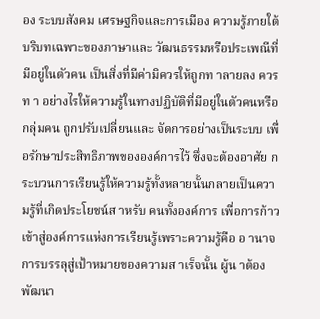อง ระบบสังคม เศรษฐกิจและการเมือง ความรู้ภายใต้บริบทเฉพาะของภาษาและ วัฒนธรรมหรือประเพณีที่มีอยู่ในตัวคน เป็นสิ่งที่มีค่ามิควรให้ถูกท าลายลง ควรท า อย่างไรให้ความรู้ในทางปฏิบัติที่มีอยู่ในตัวคนหรือกลุ่มคน ถูกปรับเปลี่ยนและ จัดการอย่างเป็นระบบ เพื่อรักษาประสิทธิภาพขององค์การไว้ ซึ่งจะต้องอาศัย กระบวนการเรียนรู้ให้ความรู้ทั้งหลายนั้นกลายเป็นความรู้ที่เกิดประโยชน์ส าหรับ คนทั้งองค์การ เพื่อการก้าวเข้าสู่องค์การแห่งการเรียนรู้เพราะความรู้คือ อ านาจ การบรรลุสู่เป้าหมายของความส าเร็จนั้น ผู้น าต้องพัฒนา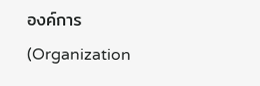องค์การ (Organization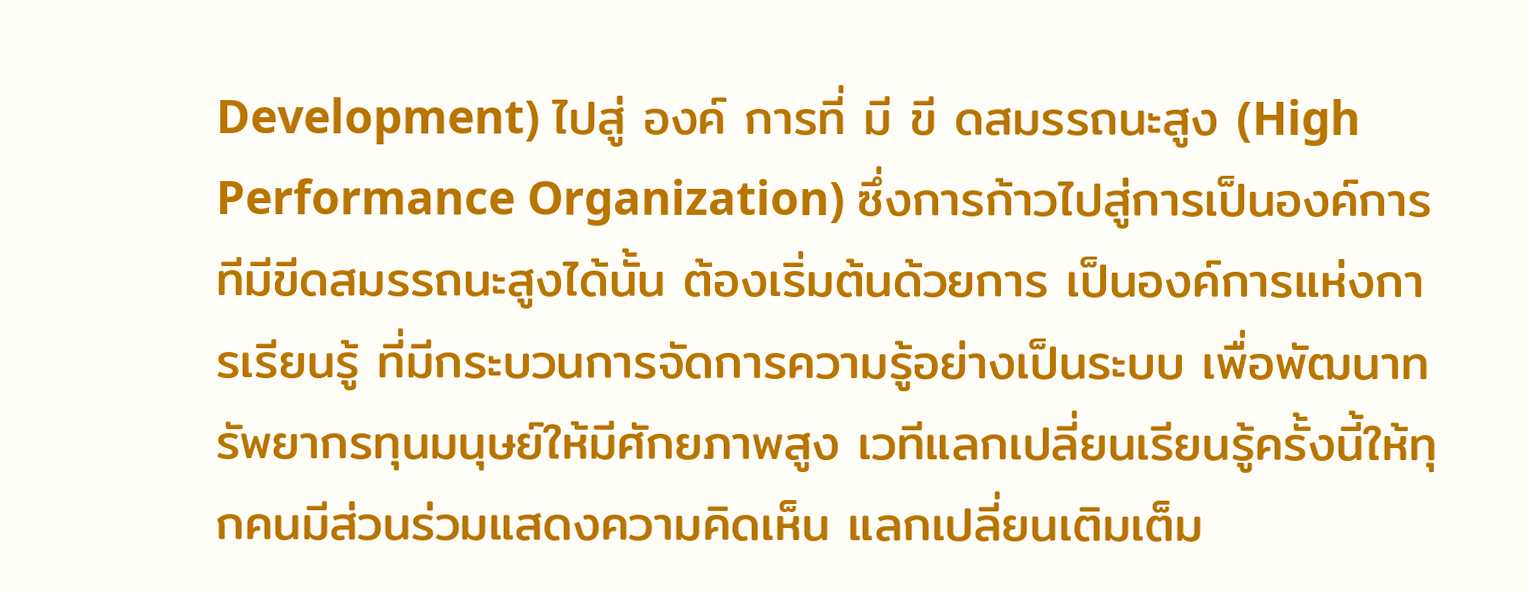Development) ไปสู่ องค์ การที่ มี ขี ดสมรรถนะสูง (High Performance Organization) ซึ่งการก้าวไปสู่การเป็นองค์การทีมีขีดสมรรถนะสูงได้นั้น ต้องเริ่มต้นด้วยการ เป็นองค์การแห่งการเรียนรู้ ที่มีกระบวนการจัดการความรู้อย่างเป็นระบบ เพื่อพัฒนาทรัพยากรทุนมนุษย์ให้มีศักยภาพสูง เวทีแลกเปลี่ยนเรียนรู้ครั้งนี้ให้ทุกคนมีส่วนร่วมแสดงความคิดเห็น แลกเปลี่ยนเติมเต็ม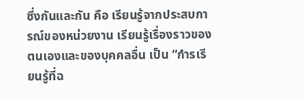ซึ่งกันและกัน คือ เรียนรู้จากประสบการณ์ของหน่วยงาน เรียนรู้เรื่องราวของตนเองและของบุคคลอื่น เป็น “กำรเรียนรู้ที่ฉ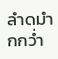ลำดมำกกว่ำ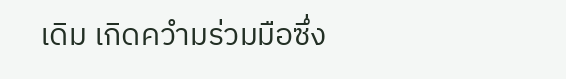เดิม เกิดควำมร่วมมือซึ่ง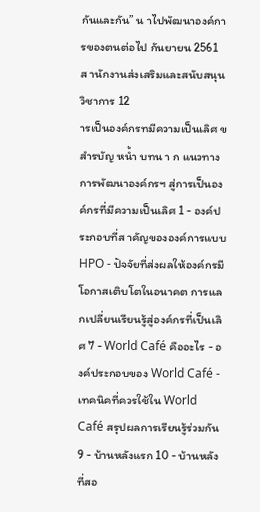กันและกัน” น าไปพัฒนาองค์การของตนต่อไป กันยายน 2561 ส านักงานส่งเสริมและสนับสนุนวิชาการ 12
ารเป็นองค์กรทมีความเป็นเลิศ ข สำรบัญ หน้ำ บทน า ก แนวทางการพัฒนาองค์กรฯ สู่การเป็นองค์กรที่มีความเป็นเลิศ 1 - องค์ประกอบที่ส าคัญขององค์การแบบ HPO - ปัจจัยที่ส่งผลให้องค์กรมีโอกาสเติบโตในอนาคต การแลกเปลี่ยนเรียนรู้สู่องค์กรที่เป็นเลิศ 7 - World Café คืออะไร - องค์ประกอบของ World Café - เทคนิคที่ควรใช้ใน World Café สรุปผลการเรียนรู้ร่วมกัน 9 - บ้านหลังแรก 10 - บ้านหลังที่สอ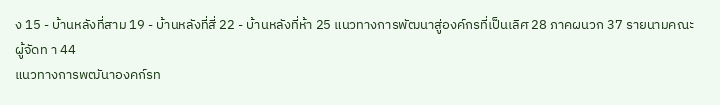ง 15 - บ้านหลังที่สาม 19 - บ้านหลังที่สี่ 22 - บ้านหลังที่ห้า 25 แนวทางการพัฒนาสู่องค์กรที่เป็นเลิศ 28 ภาคผนวก 37 รายนามคณะผู้จัดท า 44
แนวทางการพฒันาองคก์รท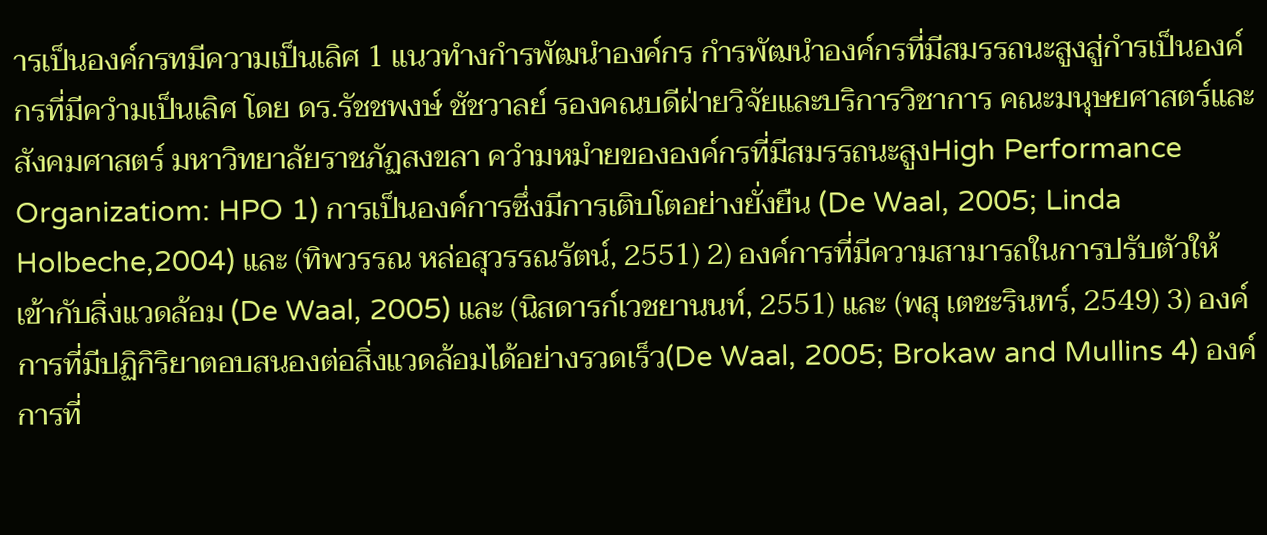ารเป็นองค์กรทมีความเป็นเลิศ 1 แนวทำงกำรพัฒนำองค์กร กำรพัฒนำองค์กรที่มีสมรรถนะสูงสู่กำรเป็นองค์กรที่มีควำมเป็นเลิศ โดย ดร.รัชชพงษ์ ชัชวาลย์ รองคณบดีฝ่ายวิจัยและบริการวิชาการ คณะมนุษยศาสตร์และสังคมศาสตร์ มหาวิทยาลัยราชภัฏสงขลา ควำมหมำยขององค์กรที่มีสมรรถนะสูงHigh Performance Organizatiom: HPO 1) การเป็นองค์การซึ่งมีการเติบโตอย่างยั่งยืน (De Waal, 2005; Linda Holbeche,2004) และ (ทิพวรรณ หล่อสุวรรณรัตน์, 2551) 2) องค์การที่มีความสามารถในการปรับตัวให้เข้ากับสิ่งแวดล้อม (De Waal, 2005) และ (นิสดารก์เวชยานนท์, 2551) และ (พสุ เตชะรินทร์, 2549) 3) องค์การที่มีปฏิกิริยาตอบสนองต่อสิ่งแวดล้อมได้อย่างรวดเร็ว(De Waal, 2005; Brokaw and Mullins 4) องค์การที่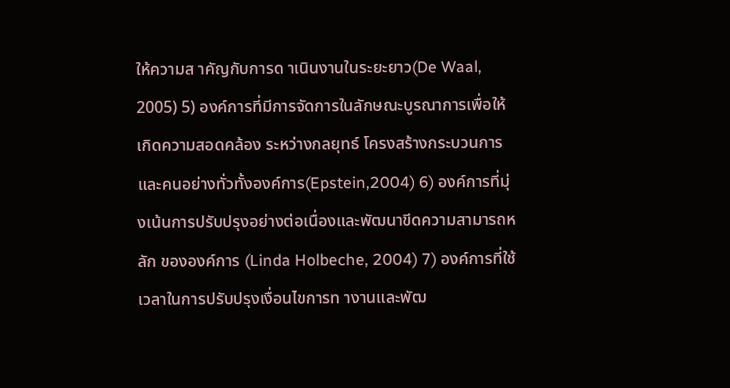ให้ความส าคัญกับการด าเนินงานในระยะยาว(De Waal, 2005) 5) องค์การที่มีการจัดการในลักษณะบูรณาการเพื่อให้เกิดความสอดคล้อง ระหว่างกลยุทธ์ โครงสร้างกระบวนการและคนอย่างทั่วทั้งองค์การ(Epstein,2004) 6) องค์การที่มุ่งเน้นการปรับปรุงอย่างต่อเนื่องและพัฒนาขีดความสามารถหลัก ขององค์การ (Linda Holbeche, 2004) 7) องค์การที่ใช้เวลาในการปรับปรุงเงื่อนไขการท างานและพัฒ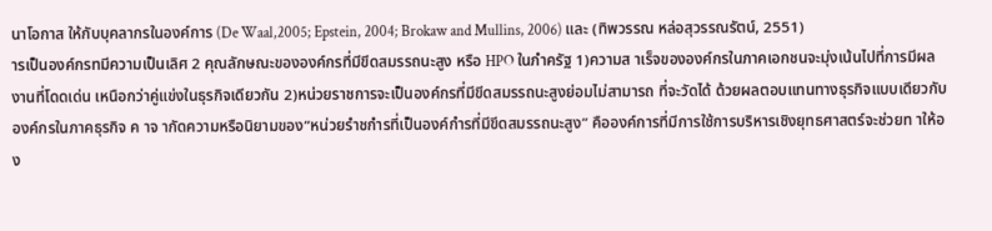นาโอกาส ให้กับบุคลากรในองค์การ (De Waal,2005; Epstein, 2004; Brokaw and Mullins, 2006) และ (ทิพวรรณ หล่อสุวรรณรัตน์, 2551)
ารเป็นองค์กรทมีความเป็นเลิศ 2 คุณลักษณะขององค์กรที่มีขีดสมรรถนะสูง หรือ HPO ในภำครัฐ 1)ความส าเร็จขององค์กรในภาคเอกชนจะมุ่งเน้นไปที่การมีผลงานที่โดดเด่น เหนือกว่าคู่แข่งในธุรกิจเดียวกัน 2)หน่วยราชการจะเป็นองค์กรที่มีขีดสมรรถนะสูงย่อมไม่สามารถ ที่จะวัดได้ ด้วยผลตอบแทนทางธุรกิจแบบเดียวกับองค์กรในภาคธุรกิจ ค าจ ากัดความหรือนิยามของ“หน่วยรำชกำรที่เป็นองค์กำรที่มีขีดสมรรถนะสูง” คือองค์การที่มีการใช้การบริหารเชิงยุทธศาสตร์จะช่วยท าให้อง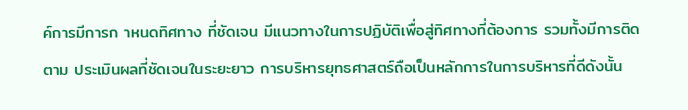ค์การมีการก าหนดทิศทาง ที่ชัดเจน มีแนวทางในการปฏิบัติเพื่อสู่ทิศทางที่ต้องการ รวมทั้งมีการติดตาม ประเมินผลที่ชัดเจนในระยะยาว การบริหารยุทธศาสตร์ถือเป็นหลักการในการบริหารที่ดีดังนั้น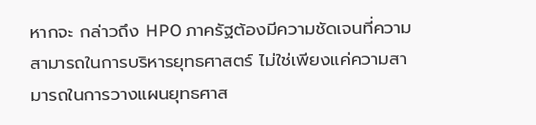หากจะ กล่าวถึง HPO ภาครัฐต้องมีความชัดเจนที่ความสามารถในการบริหารยุทธศาสตร์ ไม่ใช่เพียงแค่ความสามารถในการวางแผนยุทธศาส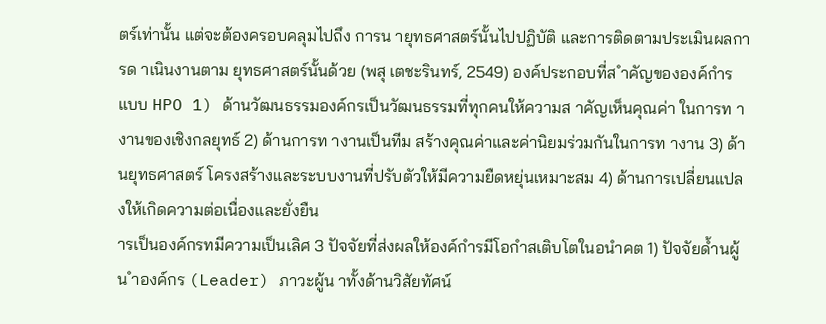ตร์เท่านั้น แต่จะต้องครอบคลุมไปถึง การน ายุทธศาสตร์นั้นไปปฏิบัติ และการติดตามประเมินผลการด าเนินงานตาม ยุทธศาสตร์นั้นด้วย (พสุ เตชะรินทร์, 2549) องค์ประกอบที่ส ำคัญขององค์กำรแบบ HPO 1) ด้านวัฒนธรรมองค์กรเป็นวัฒนธรรมที่ทุกคนให้ความส าคัญเห็นคุณค่า ในการท างานของเชิงกลยุทธ์ 2) ด้านการท างานเป็นทีม สร้างคุณค่าและค่านิยมร่วมกันในการท างาน 3) ด้านยุทธศาสตร์ โครงสร้างและระบบงานที่ปรับตัวให้มีความยืดหยุ่นเหมาะสม 4) ด้านการเปลี่ยนแปลงให้เกิดความต่อเนื่องและยั่งยืน
ารเป็นองค์กรทมีความเป็นเลิศ 3 ปัจจัยที่ส่งผลให้องค์กำรมีโอกำสเติบโตในอนำคต 1) ปัจจัยด้ำนผู้น ำองค์กร (Leader) ภาวะผู้น าทั้งด้านวิสัยทัศน์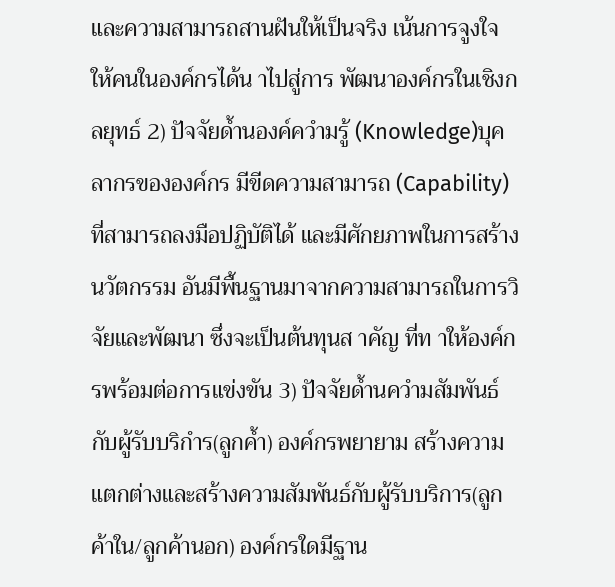และความสามารถสานฝันให้เป็นจริง เน้นการจูงใจให้คนในองค์กรได้น าไปสู่การ พัฒนาองค์กรในเชิงกลยุทธ์ 2) ปัจจัยด้ำนองค์ควำมรู้ (Knowledge)บุคลากรขององค์กร มีขีดความสามารถ (Capability) ที่สามารถลงมือปฏิบัติได้ และมีศักยภาพในการสร้างนวัตกรรม อันมีพื้นฐานมาจากความสามารถในการวิจัยและพัฒนา ซึ่งจะเป็นต้นทุนส าคัญ ที่ท าให้องค์กรพร้อมต่อการแข่งขัน 3) ปัจจัยด้ำนควำมสัมพันธ์กับผู้รับบริกำร(ลูกค้ำ) องค์กรพยายาม สร้างความแตกต่างและสร้างความสัมพันธ์กับผู้รับบริการ(ลูกค้าใน/ลูกค้านอก) องค์กรใดมีฐาน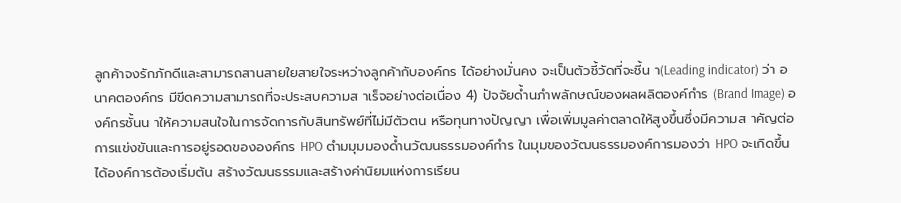ลูกค้าจงรักภักดีและสามารถสานสายใยสายใจระหว่างลูกค้ากับองค์กร ได้อย่างมั่นคง จะเป็นตัวชี้วัดที่จะชี้น า(Leading indicator) ว่า อนาคตองค์กร มีขีดความสามารถที่จะประสบความส าเร็จอย่างต่อเนื่อง 4) ปัจจัยด้ำนภำพลักษณ์ของผลผลิตองค์กำร (Brand Image) องค์กรชั้นน าให้ความสนใจในการจัดการกับสินทรัพย์ที่ไม่มีตัวตน หรือทุนทางปัญญา เพื่อเพิ่มมูลค่าตลาดให้สูงขึ้นซึ่งมีความส าคัญต่อการแข่งขันและการอยู่รอดขององค์กร HPO ตำมมุมมองด้ำนวัฒนธรรมองค์กำร ในมุมของวัฒนธรรมองค์การมองว่า HPO จะเกิดขึ้นได้องค์การต้องเริ่มต้น สร้างวัฒนธรรมและสร้างค่านิยมแห่งการเรียน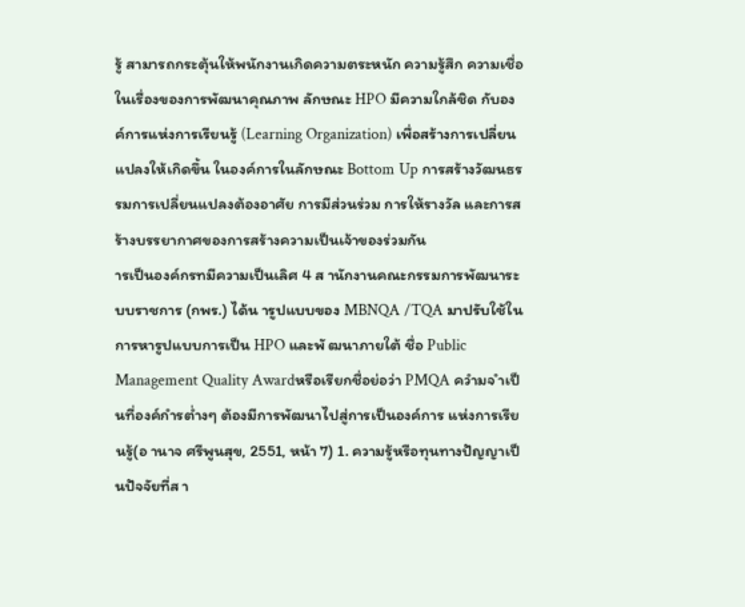รู้ สามารถกระตุ้นให้พนักงานเกิดความตระหนัก ความรู้สึก ความเชื่อในเรื่องของการพัฒนาคุณภาพ ลักษณะ HPO มีความใกล้ชิด กับองค์การแห่งการเรียนรู้ (Learning Organization) เพื่อสร้างการเปลี่ยนแปลงให้เกิดขึ้น ในองค์การในลักษณะ Bottom Up การสร้างวัฒนธรรมการเปลี่ยนแปลงต้องอาศัย การมีส่วนร่วม การให้รางวัล และการสร้างบรรยากาศของการสร้างความเป็นเจ้าของร่วมกัน
ารเป็นองค์กรทมีความเป็นเลิศ 4 ส านักงานคณะกรรมการพัฒนาระบบราชการ (กพร.) ได้น ารูปแบบของ MBNQA /TQA มาปรับใช้ในการหารูปแบบการเป็น HPO และพั ฒนาภายใต้ ชื่อ Public Management Quality Awardหรือเรียกชื่อย่อว่า PMQA ควำมจ ำเป็นที่องค์กำรต่ำงๆ ต้องมีการพัฒนาไปสู่การเป็นองค์การ แห่งการเรียนรู้(อ านาจ ศรีพูนสุข, 2551, หน้า 7) 1. ความรู้หรือทุนทางปัญญาเป็นปัจจัยที่ส า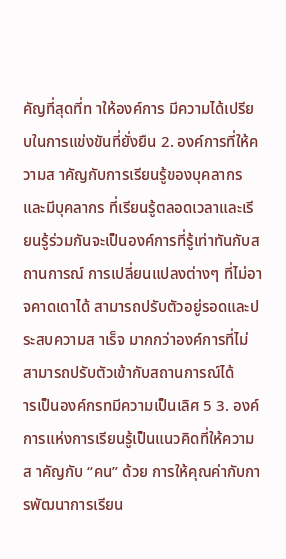คัญที่สุดที่ท าให้องค์การ มีความได้เปรียบในการแข่งขันที่ยั่งยืน 2. องค์การที่ให้ความส าคัญกับการเรียนรู้ของบุคลากรและมีบุคลากร ที่เรียนรู้ตลอดเวลาและเรียนรู้ร่วมกันจะเป็นองค์การที่รู้เท่าทันกับสถานการณ์ การเปลี่ยนแปลงต่างๆ ที่ไม่อาจคาดเดาได้ สามารถปรับตัวอยู่รอดและประสบความส าเร็จ มากกว่าองค์การที่ไม่สามารถปรับตัวเข้ากับสถานการณ์ได้
ารเป็นองค์กรทมีความเป็นเลิศ 5 3. องค์การแห่งการเรียนรู้เป็นแนวคิดที่ให้ความส าคัญกับ “คน” ด้วย การให้คุณค่ากับการพัฒนาการเรียน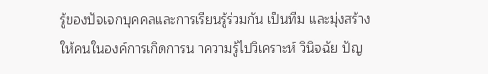รู้ของปัจเจกบุคคลและการเรียนรู้ร่วมกัน เป็นทีม และมุ่งสร้างให้คนในองค์การเกิดการน าความรู้ไปวิเคราะห์ วินิจฉัย ปัญ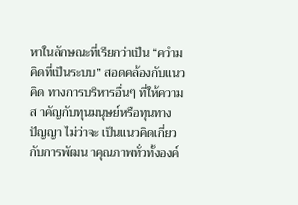หาในลักษณะที่เรียกว่าเป็น “ควำมคิดที่เป็นระบบ” สอดคล้องกับแนวคิด ทางการบริหารอื่นๆ ที่ให้ความส าคัญกับทุนมนุษย์หรือทุนทางปัญญา ไม่ว่าจะ เป็นแนวคิดเกี่ยวกับการพัฒน าคุณภาพทั่วทั้งองค์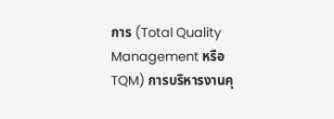การ (Total Quality Management หรือ TQM) การบริหารงานคุ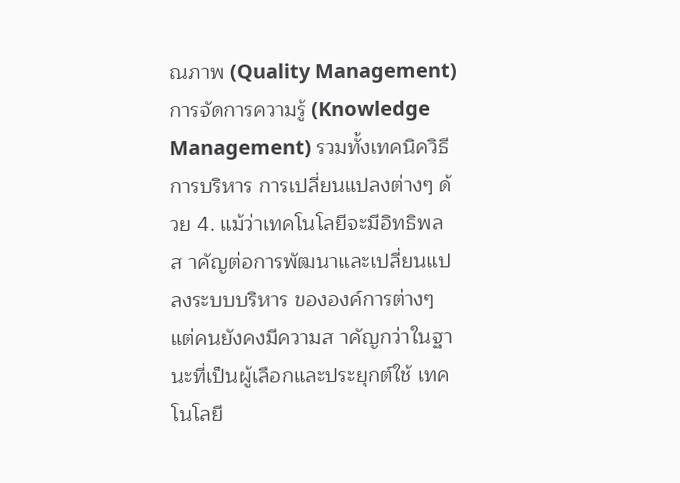ณภาพ (Quality Management) การจัดการความรู้ (Knowledge Management) รวมทั้งเทคนิควิธีการบริหาร การเปลี่ยนแปลงต่างๆ ด้วย 4. แม้ว่าเทคโนโลยีจะมีอิทธิพลส าคัญต่อการพัฒนาและเปลี่ยนแปลงระบบบริหาร ขององค์การต่างๆ แต่คนยังคงมีความส าคัญกว่าในฐานะที่เป็นผู้เลือกและประยุกต์ใช้ เทคโนโลยี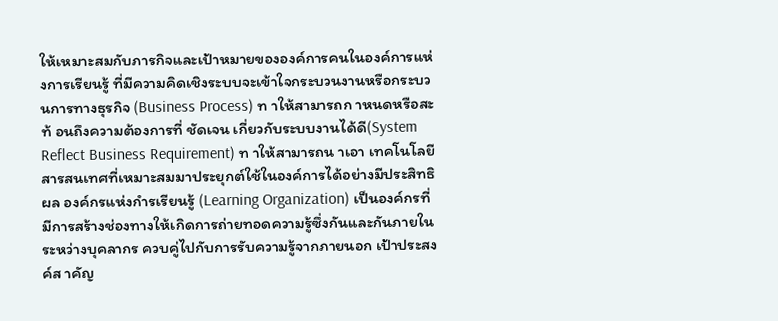ให้เหมาะสมกับภารกิจและเป้าหมายขององค์การคนในองค์การแห่งการเรียนรู้ ที่มีความคิดเชิงระบบจะเข้าใจกระบวนงานหรือกระบวนการทางธุรกิจ (Business Process) ท าให้สามารถก าหนดหรือสะท้ อนถึงความต้องการที่ ชัดเจน เกี่ยวกับระบบงานได้ดี(System Reflect Business Requirement) ท าให้สามารถน าเอา เทคโนโลยีสารสนเทศที่เหมาะสมมาประยุกต์ใช้ในองค์การได้อย่างมีประสิทธิผล องค์กรแห่งกำรเรียนรู้ (Learning Organization) เป็นองค์กรที่มีการสร้างช่องทางให้เกิดการถ่ายทอดความรู้ซึ่งกันและกันภายใน ระหว่างบุคลากร ควบคู่ไปกับการรับความรู้จากภายนอก เป้าประสงค์ส าคัญ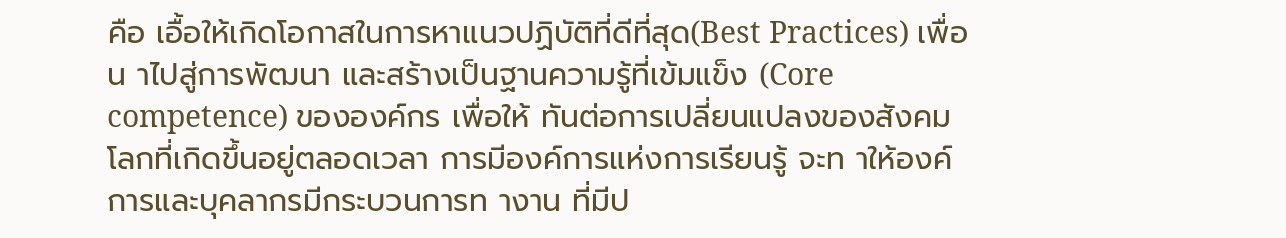คือ เอื้อให้เกิดโอกาสในการหาแนวปฏิบัติที่ดีที่สุด(Best Practices) เพื่อน าไปสู่การพัฒนา และสร้างเป็นฐานความรู้ที่เข้มแข็ง (Core competence) ขององค์กร เพื่อให้ ทันต่อการเปลี่ยนแปลงของสังคมโลกที่เกิดขึ้นอยู่ตลอดเวลา การมีองค์การแห่งการเรียนรู้ จะท าให้องค์การและบุคลากรมีกระบวนการท างาน ที่มีป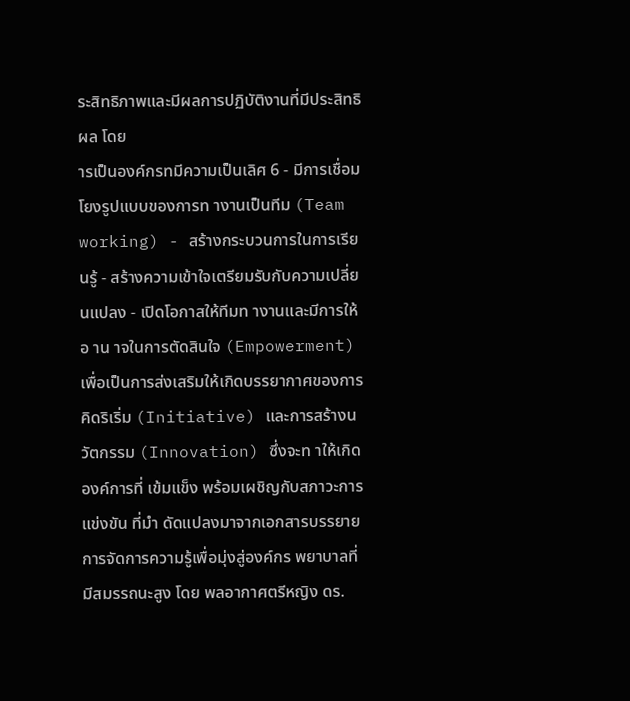ระสิทธิภาพและมีผลการปฏิบัติงานที่มีประสิทธิผล โดย
ารเป็นองค์กรทมีความเป็นเลิศ 6 - มีการเชื่อมโยงรูปแบบของการท างานเป็นทีม (Team working) - สร้างกระบวนการในการเรียนรู้ - สร้างความเข้าใจเตรียมรับกับความเปลี่ยนแปลง - เปิดโอกาสให้ทีมท างานและมีการให้อ าน าจในการตัดสินใจ (Empowerment) เพื่อเป็นการส่งเสริมให้เกิดบรรยากาศของการคิดริเริ่ม (Initiative) และการสร้างนวัตกรรม (Innovation) ซึ่งจะท าให้เกิดองค์การที่ เข้มแข็ง พร้อมเผชิญกับสภาวะการแข่งขัน ที่มำ ดัดแปลงมาจากเอกสารบรรยาย การจัดการความรู้เพื่อมุ่งสู่องค์กร พยาบาลที่มีสมรรถนะสูง โดย พลอากาศตรีหญิง ดร.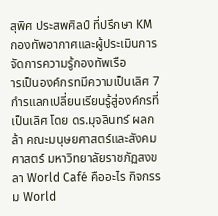สุพิศ ประสพศิลป์ ที่ปรึกษา KM กองทัพอากาศและผู้ประเมินการจัดการความรู้กองทัพเรือ
ารเป็นองค์กรทมีความเป็นเลิศ 7 กำรแลกเปลี่ยนเรียนรู้สู่องค์กรที่เป็นเลิศ โดย ดร.มุจลินทร์ ผลกล้า คณะมนุษยศาสตร์และสังคมศาสตร์ มหาวิทยาลัยราชภัฏสงขลา World Café คืออะไร กิจกรรม World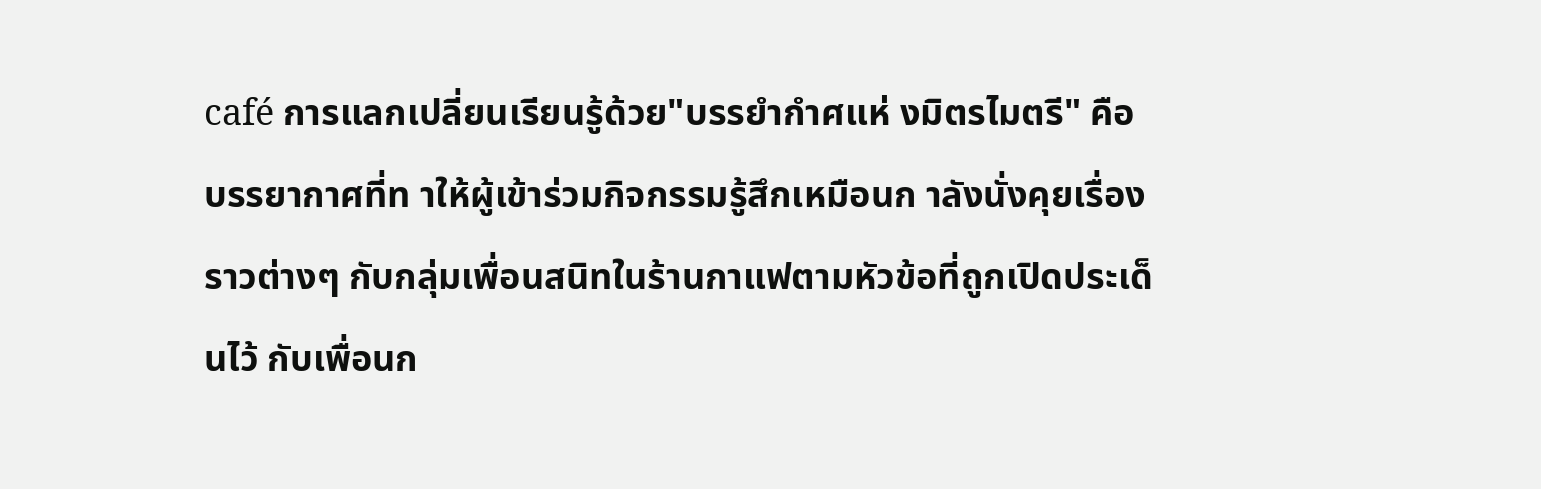café การแลกเปลี่ยนเรียนรู้ด้วย"บรรยำกำศแห่ งมิตรไมตรี" คือ บรรยากาศที่ท าให้ผู้เข้าร่วมกิจกรรมรู้สึกเหมือนก าลังนั่งคุยเรื่องราวต่างๆ กับกลุ่มเพื่อนสนิทในร้านกาแฟตามหัวข้อที่ถูกเปิดประเด็นไว้ กับเพื่อนก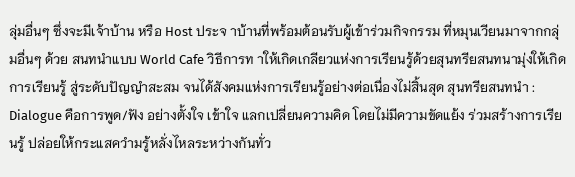ลุ่มอื่นๆ ซึ่งจะมีเจ้าบ้าน หรือ Host ประจ าบ้านที่พร้อมต้อนรับผู้เข้าร่วมกิจกรรม ที่หมุนเวียนมาจากกลุ่มอื่นๆ ด้วย สนทนำแบบ World Cafe วิธีการท าให้เกิดเกลียวแห่งการเรียนรู้ด้วยสุนทรียสนทนามุ่งให้เกิดการเรียนรู้ สู่ระดับปัญญำสะสม จนได้สังคมแห่งการเรียนรู้อย่างต่อเนื่องไม่สิ้นสุด สุนทรียสนทนำ : Dialogue คือการพูด/ฟัง อย่างตั้งใจ เข้าใจ แลกเปลี่ยนความคิด โดยไม่มีความขัดแย้ง ร่วมสร้างการเรียนรู้ ปล่อยให้กระแสควำมรู้หลั่งไหลระหว่างกันทั่ว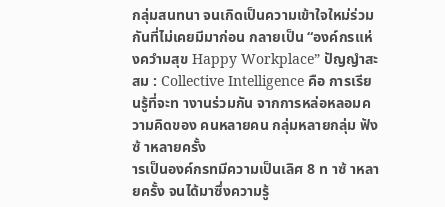กลุ่มสนทนา จนเกิดเป็นความเข้าใจใหม่ร่วมกันที่ไม่เคยมีมาก่อน กลายเป็น “องค์กรแห่งควำมสุข Happy Workplace” ปัญญำสะสม : Collective Intelligence คือ การเรียนรู้ที่จะท างานร่วมกัน จากการหล่อหลอมความคิดของ คนหลายคน กลุ่มหลายกลุ่ม ฟังซ้ าหลายครั้ง
ารเป็นองค์กรทมีความเป็นเลิศ 8 ท าซ้ าหลายครั้ง จนได้มาซึ่งความรู้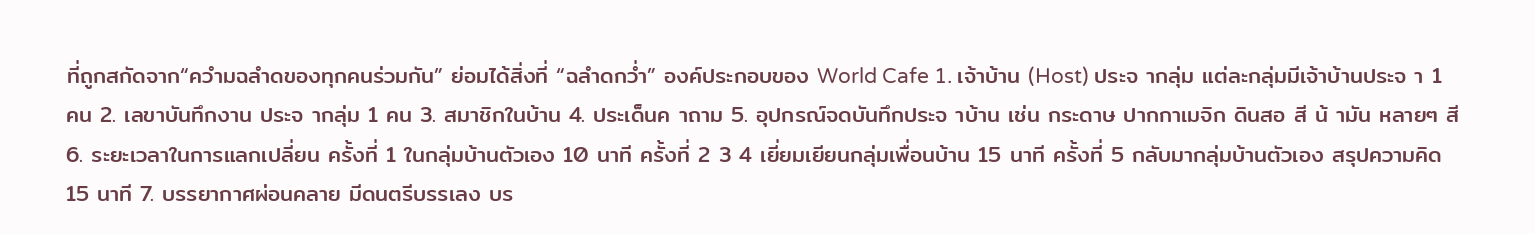ที่ถูกสกัดจาก“ควำมฉลำดของทุกคนร่วมกัน” ย่อมได้สิ่งที่ “ฉลำดกว่ำ” องค์ประกอบของ World Cafe 1. เจ้าบ้าน (Host) ประจ ากลุ่ม แต่ละกลุ่มมีเจ้าบ้านประจ า 1 คน 2. เลขาบันทึกงาน ประจ ากลุ่ม 1 คน 3. สมาชิกในบ้าน 4. ประเด็นค าถาม 5. อุปกรณ์จดบันทึกประจ าบ้าน เช่น กระดาษ ปากกาเมจิก ดินสอ สี น้ ามัน หลายๆ สี 6. ระยะเวลาในการแลกเปลี่ยน ครั้งที่ 1 ในกลุ่มบ้านตัวเอง 10 นาที ครั้งที่ 2 3 4 เยี่ยมเยียนกลุ่มเพื่อนบ้าน 15 นาที ครั้งที่ 5 กลับมากลุ่มบ้านตัวเอง สรุปความคิด 15 นาที 7. บรรยากาศผ่อนคลาย มีดนตรีบรรเลง บร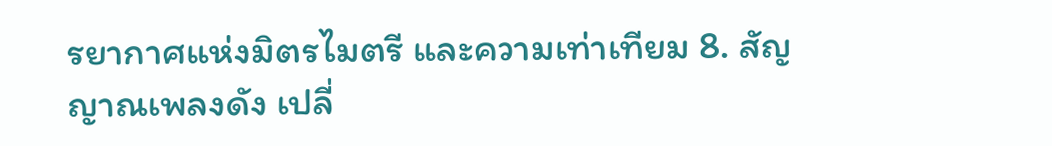รยากาศแห่งมิตรไมตรี และความเท่าเทียม 8. สัญญาณเพลงดัง เปลี่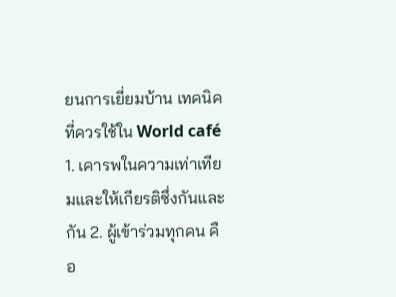ยนการเยี่ยมบ้าน เทคนิคที่ควรใช้ใน World café 1. เคารพในความเท่าเทียมและให้เกียรติซึ่งกันและกัน 2. ผู้เข้าร่วมทุกคน คือ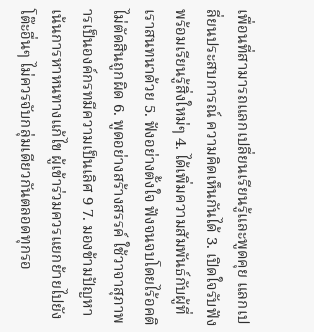เพื่อนที่สามารถแลกเปลี่ยนเรียนรู้และพูดคุย แลกเปลี่ยนประสบการณ์ ความคิดเห็นกันได้ 3. เปิดใจรับฟัง พร้อมเรียนรู้สิ่งใหม่ๆ 4. ได้เพิ่มความสัมพันธ์กับผู้ที่เราสนทนาด้วย 5. ฟังอย่างตั้งใจ ฟังจนจบโดยไร้อคติ ไม่ตัดสินถูกผิด 6. พูดอย่างสร้างสรรค์ ใช้วาจาสุภาพ
ารเป็นองค์กรทมีความเป็นเลิศ 9 7. มองข้ามปัญหา เน้นการหาหนทางแก้ไข ผู้เข้าร่วมควรแยกย้ายไปยังโต๊ะอื่นๆ ไม่ควรจับกลุ่มเดียวกันตลอดทุกรอ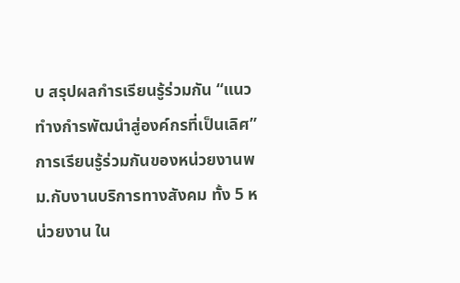บ สรุปผลกำรเรียนรู้ร่วมกัน “แนวทำงกำรพัฒนำสู่องค์กรที่เป็นเลิศ” การเรียนรู้ร่วมกันของหน่วยงานพม.กับงานบริการทางสังคม ทั้ง 5 หน่วยงาน ใน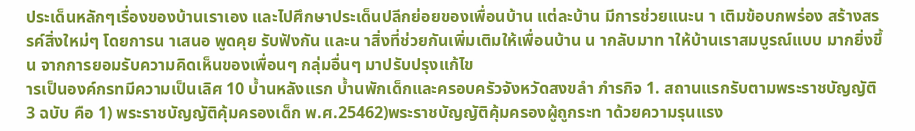ประเด็นหลักๆเรื่องของบ้านเราเอง และไปศึกษาประเด็นปลีกย่อยของเพื่อนบ้าน แต่ละบ้าน มีการช่วยแนะน า เติมข้อบกพร่อง สร้างสรรค์สิ่งใหม่ๆ โดยการน าเสนอ พูดคุย รับฟังกัน และน าสิ่งที่ช่วยกันเพิ่มเติมให้เพื่อนบ้าน น ากลับมาท าให้บ้านเราสมบูรณ์แบบ มากยิ่งขึ้น จากการยอมรับความคิดเห็นของเพื่อนๆ กลุ่มอื่นๆ มาปรับปรุงแก้ไข
ารเป็นองค์กรทมีความเป็นเลิศ 10 บ้ำนหลังแรก บ้ำนพักเด็กและครอบครัวจังหวัดสงขลำ ภำรกิจ 1. สถานแรกรับตามพระราชบัญญัติ 3 ฉบับ คือ 1) พระราชบัญญัติคุ้มครองเด็ก พ.ศ.25462)พระราชบัญญัติคุ้มครองผู้ถูกระท าด้วยความรุนแรง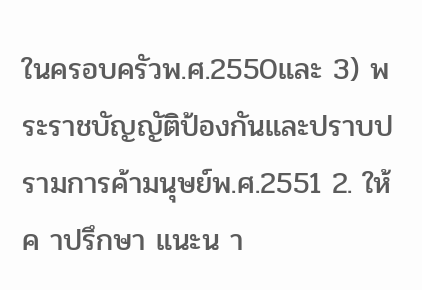ในครอบครัวพ.ศ.2550และ 3) พระราชบัญญัติป้องกันและปราบปรามการค้ามนุษย์พ.ศ.2551 2. ให้ค าปรึกษา แนะน า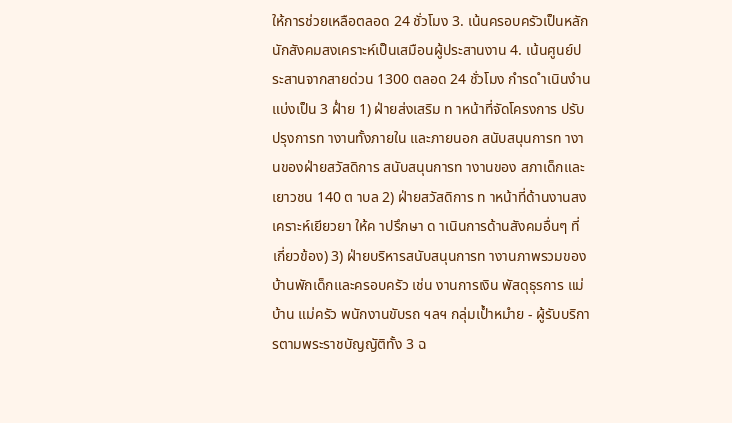ให้การช่วยเหลือตลอด 24 ชั่วโมง 3. เน้นครอบครัวเป็นหลักนักสังคมสงเคราะห์เป็นเสมือนผู้ประสานงาน 4. เน้นศูนย์ประสานจากสายด่วน 1300 ตลอด 24 ชั่วโมง กำรด ำเนินงำน แบ่งเป็น 3 ฝ่ำย 1) ฝ่ายส่งเสริม ท าหน้าที่จัดโครงการ ปรับปรุงการท างานทั้งภายใน และภายนอก สนับสนุนการท างานของฝ่ายสวัสดิการ สนับสนุนการท างานของ สภาเด็กและเยาวชน 140 ต าบล 2) ฝ่ายสวัสดิการ ท าหน้าที่ด้านงานสงเคราะห์เยียวยา ให้ค าปรึกษา ด าเนินการด้านสังคมอื่นๆ ที่เกี่ยวข้อง) 3) ฝ่ายบริหารสนับสนุนการท างานภาพรวมของบ้านพักเด็กและครอบครัว เช่น งานการเงิน พัสดุธุรการ แม่บ้าน แม่ครัว พนักงานขับรถ ฯลฯ กลุ่มเป้ำหมำย - ผู้รับบริการตามพระราชบัญญัติทั้ง 3 ฉ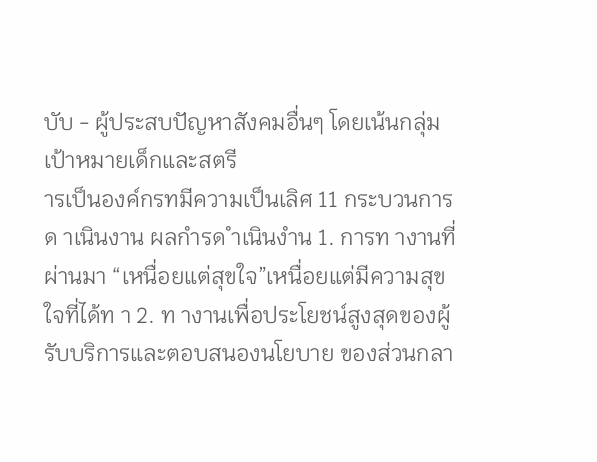บับ - ผู้ประสบปัญหาสังคมอื่นๆ โดยเน้นกลุ่มเป้าหมายเด็กและสตรี
ารเป็นองค์กรทมีความเป็นเลิศ 11 กระบวนการด าเนินงาน ผลกำรด ำเนินงำน 1. การท างานที่ผ่านมา “เหนื่อยแต่สุขใจ”เหนื่อยแต่มีความสุขใจที่ได้ท า 2. ท างานเพื่อประโยชน์สูงสุดของผู้รับบริการและตอบสนองนโยบาย ของส่วนกลา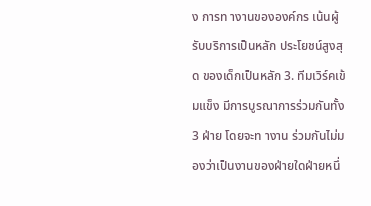ง การท างานขององค์กร เน้นผู้รับบริการเป็นหลัก ประโยชน์สูงสุด ของเด็กเป็นหลัก 3. ทีมเวิร์คเข้มแข็ง มีการบูรณาการร่วมกันทั้ง 3 ฝ่าย โดยจะท างาน ร่วมกันไม่มองว่าเป็นงานของฝ่ายใดฝ่ายหนึ่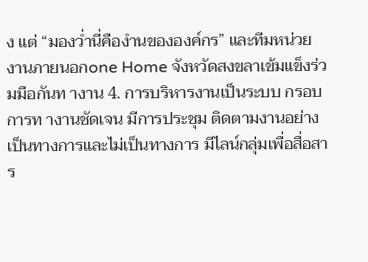ง แต่ “มองว่ำนี่คืองำนขององค์กร” และทีมหน่วยงานภายนอกone Home จังหวัดสงขลาเข้มแข็งร่วมมือกันท างาน 4. การบริหารงานเป็นระบบ กรอบการท างานชัดเจน มีการประชุม ติดตามงานอย่างเป็นทางการและไม่เป็นทางการ มีไลน์กลุ่มเพื่อสื่อสาร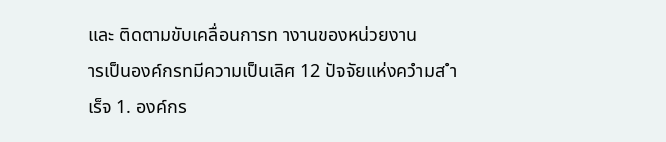และ ติดตามขับเคลื่อนการท างานของหน่วยงาน
ารเป็นองค์กรทมีความเป็นเลิศ 12 ปัจจัยแห่งควำมส ำเร็จ 1. องค์กร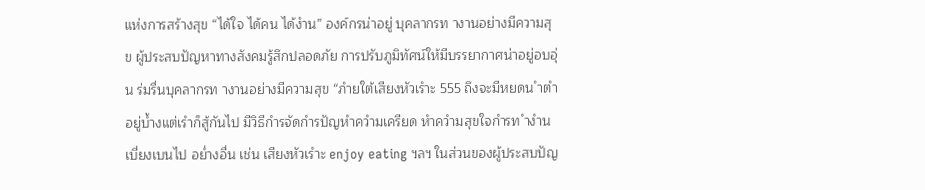แห่งการสร้างสุข “ได้ใจ ได้คน ได้งำน” องค์กรน่าอยู่ บุคลากรท างานอย่างมีความสุข ผู้ประสบปัญหาทางสังคมรู้สึกปลอดภัย การปรับภูมิทัศน์ให้มีบรรยากาศน่าอยู่อบอุ่น ร่มรื่นบุคลากรท างานอย่างมีความสุข “ภำยใต้เสียงหัวเรำะ 555 ถึงจะมีหยดน ำตำอยู่บ้ำงแต่เรำก็สู้กันไป มีวิธีกำรจัดกำรปัญหำควำมเครียด หำควำมสุขใจกำรท ำงำนเบี่ยงเบนไป อย่ำงอื่น เช่น เสียงหัวเรำะ enjoy eating ฯลฯ ในส่วนของผู้ประสบปัญ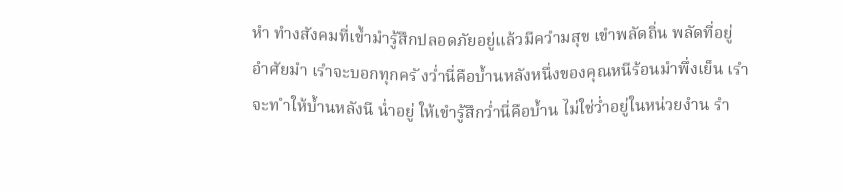หำ ทำงสังคมที่เข้ำมำรู้สึกปลอดภัยอยู่แล้วมีควำมสุข เขำพลัดถิ่น พลัดที่อยู่ อำศัยมำ เรำจะบอกทุกครั งว่ำนี่คือบ้ำนหลังหนึ่งของคุณหนีร้อนมำพึ่งเย็น เรำจะท ำให้บ้ำนหลังนี น่ำอยู่ ให้เขำรู้สึกว่ำนี่คือบ้ำน ไม่ใช่ว่ำอยู่ในหน่วยงำน รำ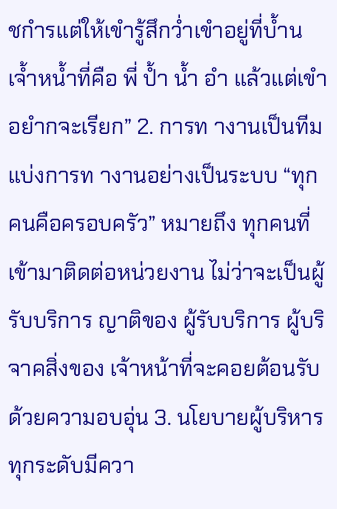ชกำรแต่ให้เขำรู้สึกว่ำเขำอยู่ที่บ้ำน เจ้ำหน้ำที่คือ พี่ ป้ำ น้ำ อำ แล้วแต่เขำ อยำกจะเรียก” 2. การท างานเป็นทีม แบ่งการท างานอย่างเป็นระบบ “ทุกคนคือครอบครัว” หมายถึง ทุกคนที่เข้ามาติดต่อหน่วยงาน ไม่ว่าจะเป็นผู้รับบริการ ญาติของ ผู้รับบริการ ผู้บริจาคสิ่งของ เจ้าหน้าที่จะคอยต้อนรับด้วยความอบอุ่น 3. นโยบายผู้บริหารทุกระดับมีควา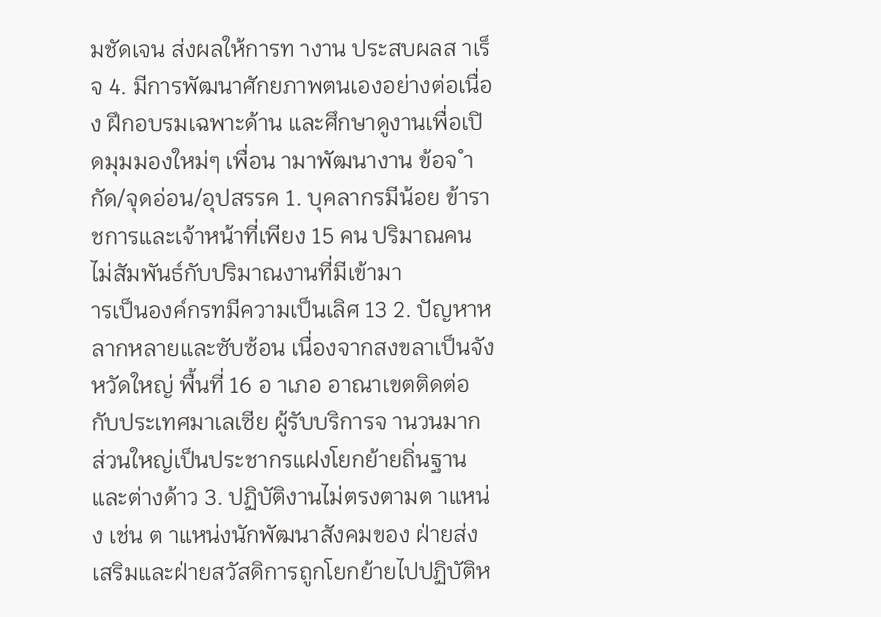มชัดเจน ส่งผลให้การท างาน ประสบผลส าเร็จ 4. มีการพัฒนาศักยภาพตนเองอย่างต่อเนื่อง ฝึกอบรมเฉพาะด้าน และศึกษาดูงานเพื่อเปิดมุมมองใหม่ๆ เพื่อน ามาพัฒนางาน ข้อจ ำกัด/จุดอ่อน/อุปสรรค 1. บุคลากรมีน้อย ข้าราชการและเจ้าหน้าที่เพียง 15 คน ปริมาณคน ไม่สัมพันธ์กับปริมาณงานที่มีเข้ามา
ารเป็นองค์กรทมีความเป็นเลิศ 13 2. ปัญหาหลากหลายและซับซ้อน เนื่องจากสงขลาเป็นจังหวัดใหญ่ พื้นที่ 16 อ าเภอ อาณาเขตติดต่อกับประเทศมาเลเซีย ผู้รับบริการจ านวนมาก ส่วนใหญ่เป็นประชากรแฝงโยกย้ายถิ่นฐานและต่างด้าว 3. ปฏิบัติงานไม่ตรงตามต าแหน่ง เช่น ต าแหน่งนักพัฒนาสังคมของ ฝ่ายส่งเสริมและฝ่ายสวัสดิการถูกโยกย้ายไปปฏิบัติห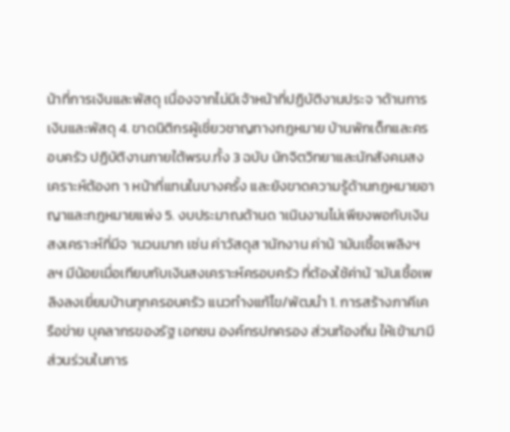น้าที่การเงินและพัสดุ เนื่องจากไม่มีเจ้าหน้าที่ปฏิบัติงานประจ าด้านการเงินและพัสดุ 4. ขาดนิติกรผู้เชี่ยวชาญทางกฎหมาย บ้านพักเด็กและครอบครัว ปฏิบัติงานภายใต้พรบ.ทั้ง 3 ฉบับ นักจิตวิทยาและนักสังคมสงเคราะห์ต้องท า หน้าที่แทนในบางครั้ง และยังขาดความรู้ด้านกฎหมายอาญาและกฎหมายแพ่ง 5. งบประมาณด้านด าเนินงานไม่เพียงพอกับเงินสงเคราะห์ที่มีจ านวนมาก เช่น ค่าวัสดุส านักงาน ค่าน้ ามันเชื้อเพลิงฯลฯ มีน้อยเมื่อเทียบกับเงินสงเคราะห์ครอบครัว ที่ต้องใช้ค่าน้ ามันเชื้อเพลิงลงเยี่ยมบ้านทุกครอบครัว แนวทำงแก้ไข/พัฒนำ 1. การสร้างภาคีเครือข่าย บุคลากรของรัฐ เอกชน องค์กรปกครอง ส่วนท้องถิ่น ให้เข้ามามีส่วนร่วมในการ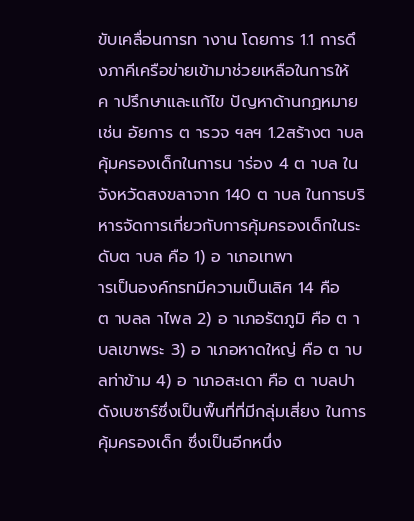ขับเคลื่อนการท างาน โดยการ 1.1 การดึงภาคีเครือข่ายเข้ามาช่วยเหลือในการให้ค าปรึกษาและแก้ไข ปัญหาด้านกฏหมาย เช่น อัยการ ต ารวจ ฯลฯ 1.2สร้างต าบลคุ้มครองเด็กในการน าร่อง 4 ต าบล ในจังหวัดสงขลาจาก 140 ต าบล ในการบริหารจัดการเกี่ยวกับการคุ้มครองเด็กในระดับต าบล คือ 1) อ าเภอเทพา
ารเป็นองค์กรทมีความเป็นเลิศ 14 คือ ต าบลล าไพล 2) อ าเภอรัตภูมิ คือ ต าบลเขาพระ 3) อ าเภอหาดใหญ่ คือ ต าบลท่าข้าม 4) อ าเภอสะเดา คือ ต าบลปาดังเบซาร์ซึ่งเป็นพื้นที่ที่มีกลุ่มเสี่ยง ในการคุ้มครองเด็ก ซึ่งเป็นอีกหนึ่ง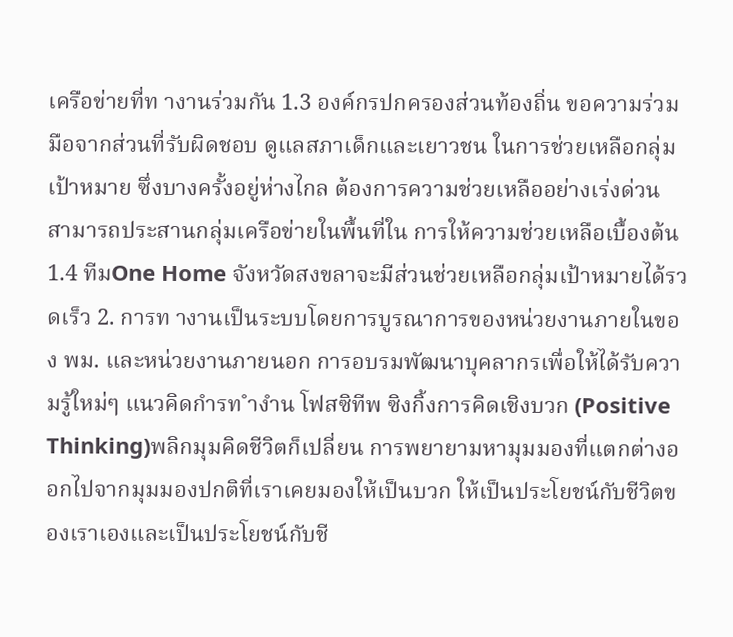เครือข่ายที่ท างานร่วมกัน 1.3 องค์กรปกครองส่วนท้องถิ่น ขอความร่วมมือจากส่วนที่รับผิดชอบ ดูแลสภาเด็กและเยาวชน ในการช่วยเหลือกลุ่มเป้าหมาย ซึ่งบางครั้งอยู่ห่างไกล ต้องการความช่วยเหลืออย่างเร่งด่วน สามารถประสานกลุ่มเครือข่ายในพื้นที่ใน การให้ความช่วยเหลือเบื้องต้น 1.4 ทีมOne Home จังหวัดสงขลาจะมีส่วนช่วยเหลือกลุ่มเป้าหมายได้รวดเร็ว 2. การท างานเป็นระบบโดยการบูรณาการของหน่วยงานภายในของ พม. และหน่วยงานภายนอก การอบรมพัฒนาบุคลากรเพื่อให้ได้รับความรู้ใหม่ๆ แนวคิดกำรท ำงำน โฟสซิทีพ ซิงกิ้งการคิดเชิงบวก (Positive Thinking)พลิกมุมคิดชีวิตก็เปลี่ยน การพยายามหามุมมองที่แตกต่างออกไปจากมุมมองปกติที่เราเคยมองให้เป็นบวก ให้เป็นประโยชน์กับชีวิตของเราเองและเป็นประโยชน์กับชี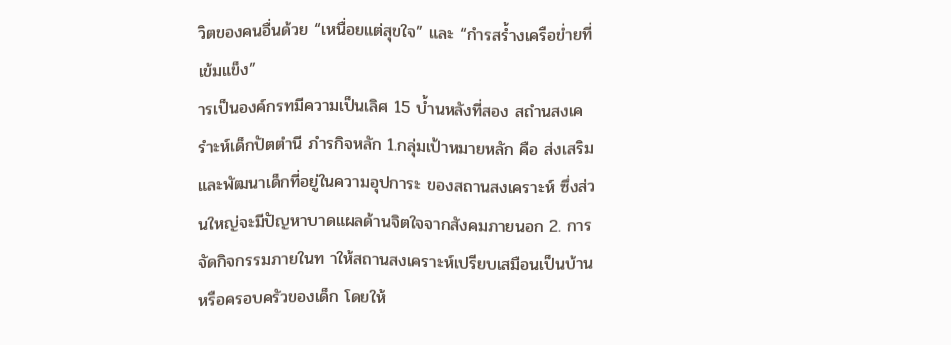วิตของคนอื่นด้วย “เหนื่อยแต่สุขใจ” และ “กำรสร้ำงเครือข่ำยที่เข้มแข็ง”
ารเป็นองค์กรทมีความเป็นเลิศ 15 บ้ำนหลังที่สอง สถำนสงเครำะห์เด็กปัตตำนี ภำรกิจหลัก 1.กลุ่มเป้าหมายหลัก คือ ส่งเสริมและพัฒนาเด็กที่อยู่ในความอุปการะ ของสถานสงเคราะห์ ซึ่งส่วนใหญ่จะมีปัญหาบาดแผลด้านจิตใจจากสังคมภายนอก 2. การจัดกิจกรรมภายในท าให้สถานสงเคราะห์เปรียบเสมือนเป็นบ้าน หรือครอบครัวของเด็ก โดยให้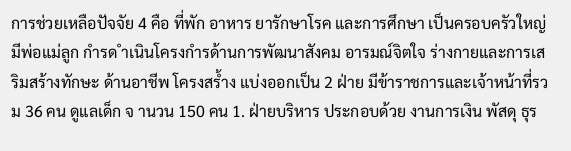การช่วยเหลือปัจจัย 4 คือ ที่พัก อาหาร ยารักษาโรค และการศึกษา เป็นครอบครัวใหญ่มีพ่อแม่ลูก กำรด ำเนินโครงกำรด้านการพัฒนาสังคม อารมณ์จิตใจ ร่างกายและการเสริมสร้างทักษะ ด้านอาชีพ โครงสร้ำง แบ่งออกเป็น 2 ฝ่าย มีข้าราชการและเจ้าหน้าที่รวม 36 คน ดูแลเด็ก จ านวน 150 คน 1. ฝ่ายบริหาร ประกอบด้วย งานการเงิน พัสดุ ธุร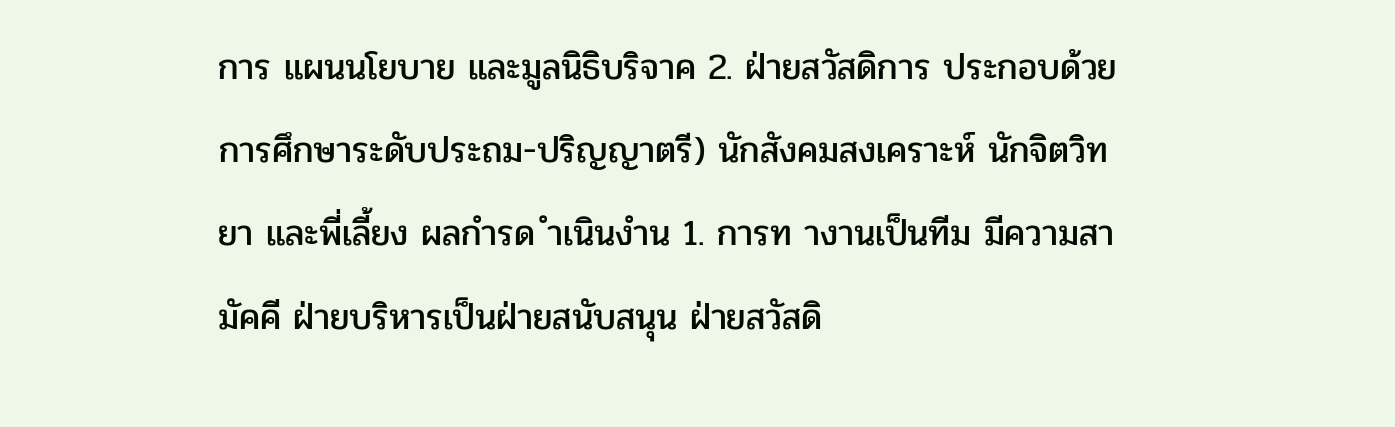การ แผนนโยบาย และมูลนิธิบริจาค 2. ฝ่ายสวัสดิการ ประกอบด้วย การศึกษาระดับประถม-ปริญญาตรี) นักสังคมสงเคราะห์ นักจิตวิทยา และพี่เลี้ยง ผลกำรด ำเนินงำน 1. การท างานเป็นทีม มีความสามัคคี ฝ่ายบริหารเป็นฝ่ายสนับสนุน ฝ่ายสวัสดิ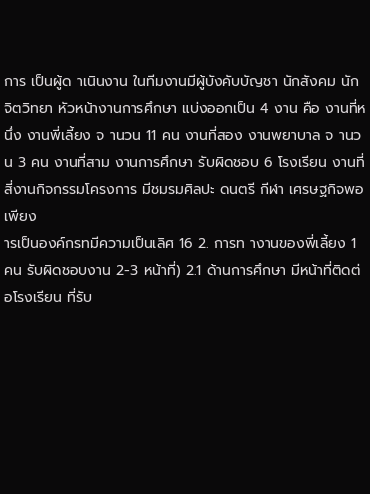การ เป็นผู้ด าเนินงาน ในทีมงานมีผู้บังคับบัญชา นักสังคม นักจิตวิทยา หัวหน้างานการศึกษา แบ่งออกเป็น 4 งาน คือ งานที่หนึ่ง งานพี่เลี้ยง จ านวน 11 คน งานที่สอง งานพยาบาล จ านวน 3 คน งานที่สาม งานการศึกษา รับผิดชอบ 6 โรงเรียน งานที่สี่งานกิจกรรมโครงการ มีชมรมศิลปะ ดนตรี กีฬา เศรษฐกิจพอเพียง
ารเป็นองค์กรทมีความเป็นเลิศ 16 2. การท างานของพี่เลี้ยง 1 คน รับผิดชอบงาน 2-3 หน้าที่) 2.1 ด้านการศึกษา มีหน้าที่ติดต่อโรงเรียน ที่รับ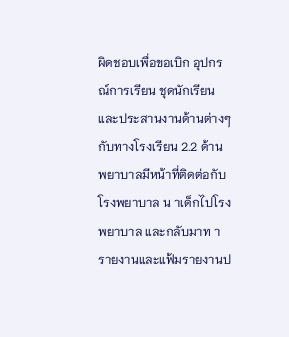ผิดชอบเพื่อขอเบิก อุปกรณ์การเรียน ชุดนักเรียน และประสานงานด้านต่างๆ กับทางโรงเรียน 2.2 ด้านพยาบาลมีหน้าที่ติดต่อกับโรงพยาบาล น าเด็กไปโรงพยาบาล และกลับมาท ารายงานและแฟ้มรายงานป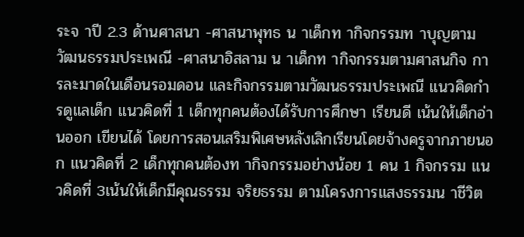ระจ าปี 2.3 ด้านศาสนา -ศาสนาพุทธ น าเด็กท ากิจกรรมท าบุญตามวัฒนธรรมประเพณี -ศาสนาอิสลาม น าเด็กท ากิจกรรมตามศาสนกิจ การละมาดในเดือนรอมดอน และกิจกรรมตามวัฒนธรรมประเพณี แนวคิดกำรดูแลเด็ก แนวคิดที่ 1 เด็กทุกคนต้องได้รับการศึกษา เรียนดี เน้นให้เด็กอ่านออก เขียนได้ โดยการสอนเสริมพิเศษหลังเลิกเรียนโดยจ้างครูจากภายนอก แนวคิดที่ 2 เด็กทุกคนต้องท ากิจกรรมอย่างน้อย 1 คน 1 กิจกรรม แนวคิดที่ 3เน้นให้เด็กมีคุณธรรม จริยธรรม ตามโครงการแสงธรรมน าชีวิต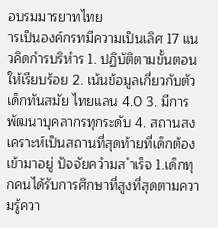อบรมมารยาทไทย
ารเป็นองค์กรทมีความเป็นเลิศ 17 แนวคิดกำรบริหำร 1. ปฏิบัติตามขั้นตอนให้เรียบร้อย 2. เน้นข้อมูลเกี่ยวกับตัวเด็กทันสมัย ไทยแลน 4.0 3. มีการพัฒนาบุคลากรทุกระดับ 4. สถานสงเคราะห์เป็นสถานที่สุดท้ายที่เด็กต้องเข้ามาอยู่ ปัจจัยควำมส ำเร็จ 1.เด็กทุกคนได้รับการศึกษาที่สูงที่สุดตามความรู้ควา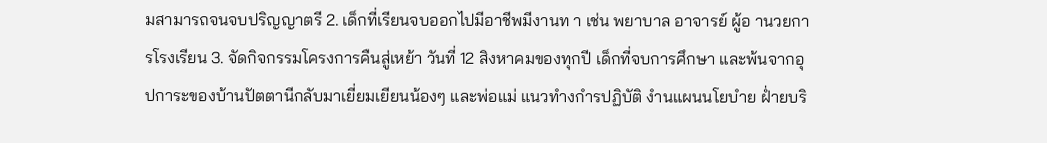มสามารถจนจบปริญญาตรี 2. เด็กที่เรียนจบออกไปมีอาชีพมีงานท า เช่น พยาบาล อาจารย์ ผู้อ านวยการโรงเรียน 3. จัดกิจกรรมโครงการคืนสู่เหย้า วันที่ 12 สิงหาคมของทุกปี เด็กที่จบการศึกษา และพ้นจากอุปการะของบ้านปัตตานีกลับมาเยี่ยมเยียนน้องๆ และพ่อแม่ แนวทำงกำรปฏิบัติ งำนแผนนโยบำย ฝ่ำยบริ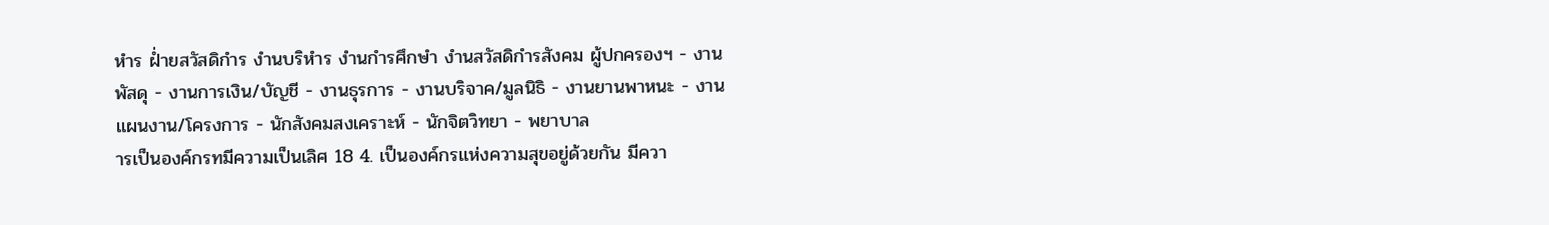หำร ฝ่ำยสวัสดิกำร งำนบริหำร งำนกำรศึกษำ งำนสวัสดิกำรสังคม ผู้ปกครองฯ - งานพัสดุ - งานการเงิน/บัญชี - งานธุรการ - งานบริจาค/มูลนิธิ - งานยานพาหนะ - งานแผนงาน/โครงการ - นักสังคมสงเคราะห์ - นักจิตวิทยา - พยาบาล
ารเป็นองค์กรทมีความเป็นเลิศ 18 4. เป็นองค์กรแห่งความสุขอยู่ด้วยกัน มีควา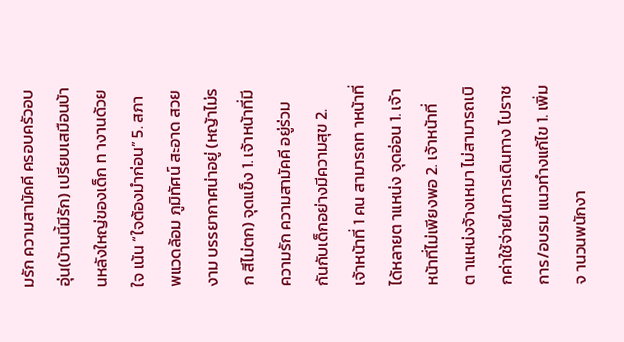มรัก ความสามัคคี ครอบครัวอบอุ่น(บ้านนี้มีรัก) เปรียบเสมือนบ้านหลังใหญ่ของเด็ก ท างานด้วยใจ เน้น “ใจต้องมำก่อน” 5. สภาพแวดล้อม ภูมิทัศน์ สะอาด สวยงาม บรรยากาศน่าอยู่ (หญ้าไม่รก สีไม่ตก) จุดแข็ง 1. เจ้าหน้าที่มีความรัก ความสามัคคี อยู่ร่วมกันกับเด็กอย่างมีความสุข 2. เจ้าหน้าที่ 1 คน สามารถท าหน้าที่ได้หลายต าแหน่ง จุดอ่อน 1. เจ้าหน้าที่ไม่เพียงพอ 2. เจ้าหน้าที่ต าแหน่งจ้างเหมา ไม่สามารถเบิกค่าใช้จ่ายในการเดินทาง ไปราชการ/อบรม แนวทำงแก้ไข 1. เพิ่มจ านวนพนักงา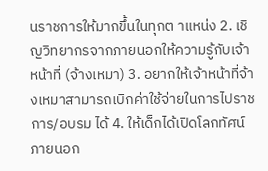นราชการให้มากขึ้นในทุกต าแหน่ง 2. เชิญวิทยากรจากภายนอกให้ความรู้กับเจ้าหน้าที่ (จ้างเหมา) 3. อยากให้เจ้าหน้าที่จ้างเหมาสามารถเบิกค่าใช้จ่ายในการไปราชการ/อบรม ได้ 4. ให้เด็กได้เปิดโลกทัศน์ภายนอก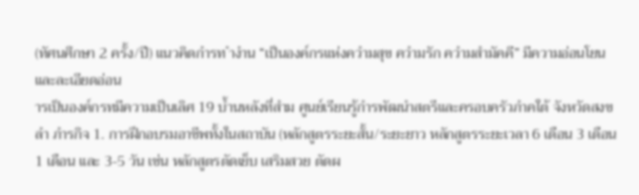(ทัศนศึกษา 2 ครั้ง/ปี) แนวคิดกำรท ำงำน “เป็นองค์กรแห่งควำมสุข ควำมรัก ควำมสำมัคคี” มีความอ่อนโยน และละเอียดอ่อน
ารเป็นองค์กรทมีความเป็นเลิศ 19 บ้ำนหลังที่สำม ศูนย์เรียนรู้กำรพัฒนำสตรีและครอบครัวภำคใต้ จังหวัดสงขลำ ภำรกิจ 1. การฝึกอบรมอาชีพทั้งในสถาบัน (หลักสูตรระยะสั้น/ระยะยาว หลักสูตรระยะเวลา 6 เดือน 3 เดือน 1 เดือน และ 3-5 วัน เช่น หลักสูตรตัดเย็บ เสริมสวย ตัดผ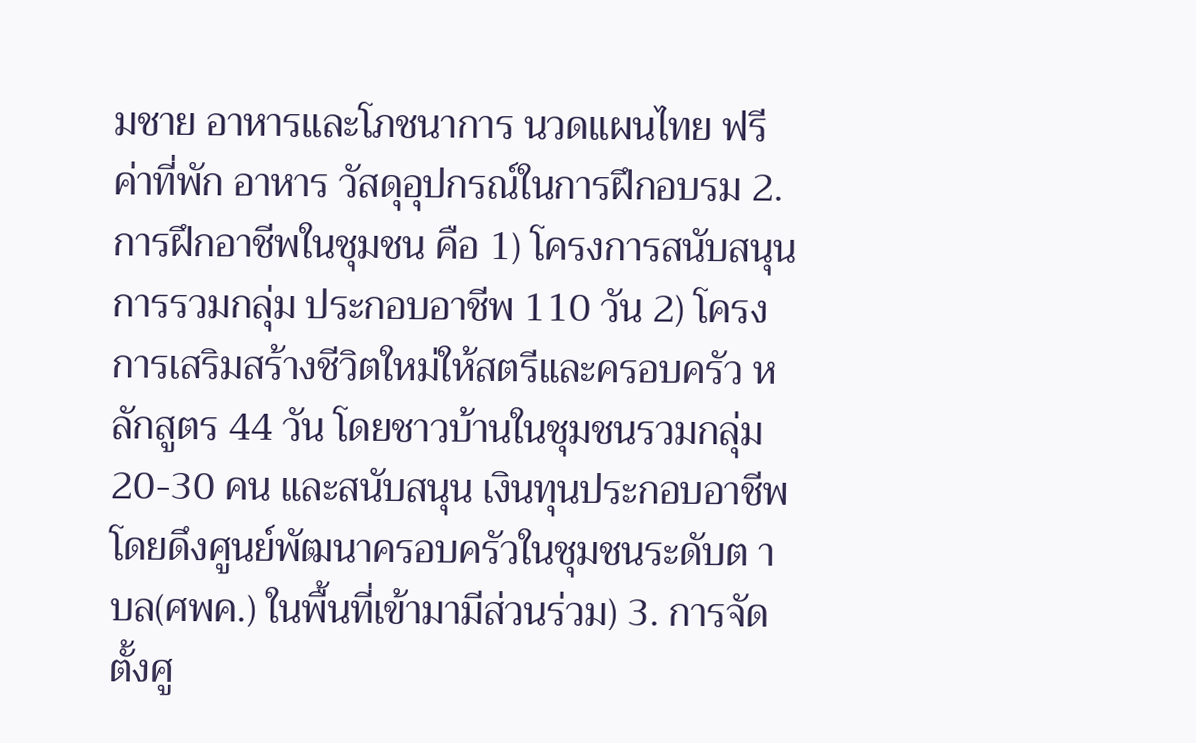มชาย อาหารและโภชนาการ นวดแผนไทย ฟรีค่าที่พัก อาหาร วัสดุอุปกรณ์ในการฝึกอบรม 2. การฝึกอาชีพในชุมชน คือ 1) โครงการสนับสนุนการรวมกลุ่ม ประกอบอาชีพ 110 วัน 2) โครงการเสริมสร้างชีวิตใหม่ให้สตรีและครอบครัว หลักสูตร 44 วัน โดยชาวบ้านในชุมชนรวมกลุ่ม 20-30 คน และสนับสนุน เงินทุนประกอบอาชีพ โดยดึงศูนย์พัฒนาครอบครัวในชุมชนระดับต าบล(ศพค.) ในพื้นที่เข้ามามีส่วนร่วม) 3. การจัดตั้งศู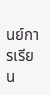นย์การเรียน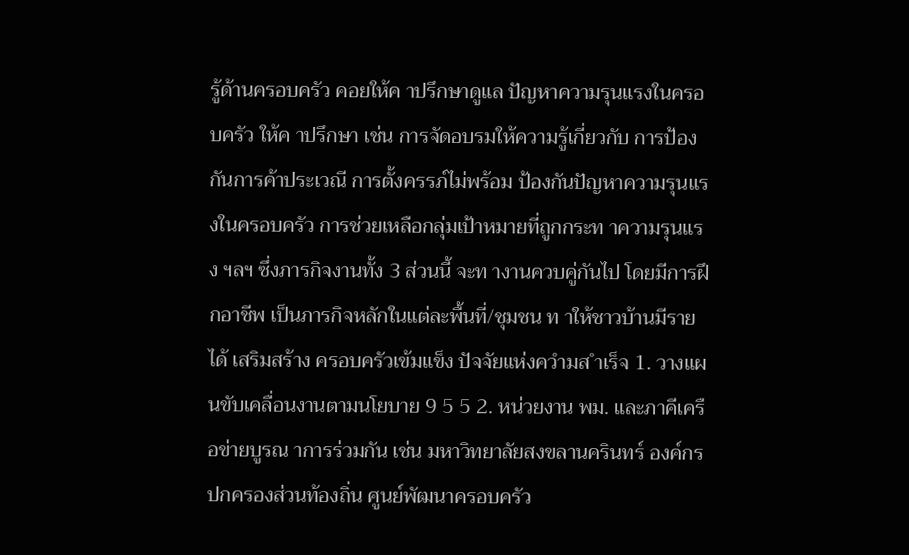รู้ด้านครอบครัว คอยให้ค าปรึกษาดูแล ปัญหาความรุนแรงในครอบครัว ให้ค าปรึกษา เช่น การจัดอบรมให้ความรู้เกี่ยวกับ การป้องกันการค้าประเวณี การตั้งครรภ์ไม่พร้อม ป้องกันปัญหาความรุนแรงในครอบครัว การช่วยเหลือกลุ่มเป้าหมายที่ถูกกระท าความรุนแรง ฯลฯ ซึ่งภารกิจงานทั้ง 3 ส่วนนี้ จะท างานควบคู่กันไป โดยมีการฝึกอาชีพ เป็นภารกิจหลักในแต่ละพื้นที่/ชุมชน ท าให้ชาวบ้านมีรายได้ เสริมสร้าง ครอบครัวเข้มแข็ง ปัจจัยแห่งควำมส ำเร็จ 1. วางแผนขับเคลื่อนงานตามนโยบาย 9 5 5 2. หน่วยงาน พม. และภาคีเครือข่ายบูรณ าการร่วมกัน เช่น มหาวิทยาลัยสงขลานครินทร์ องค์กรปกครองส่วนท้องถิ่น ศูนย์พัฒนาครอบครัว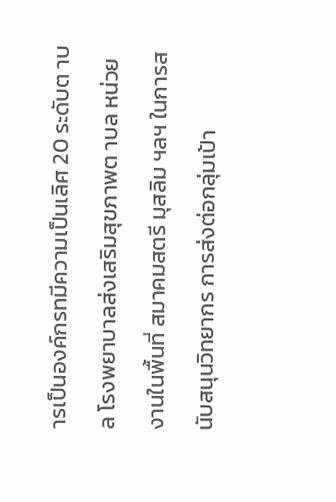ารเป็นองค์กรทมีความเป็นเลิศ 20 ระดับต าบล โรงพยาบาลส่งเสริมสุขภาพต าบล หน่วยงานในพื้นที่ สมาคมสตรี มุสลิม ฯลฯ ในการสนับสนุนวิทยากร การส่งต่อกลุ่มเป้า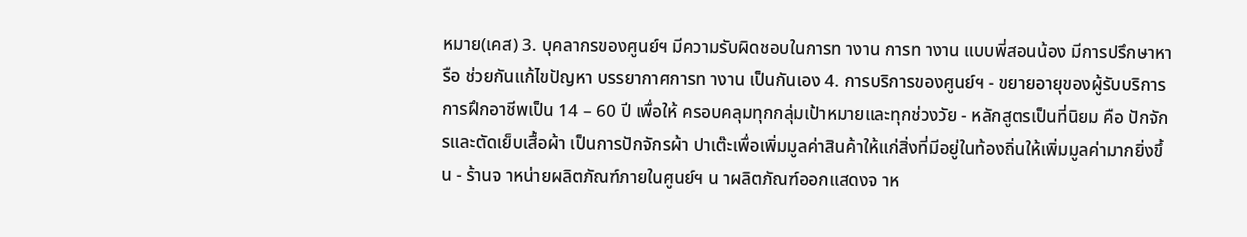หมาย(เคส) 3. บุคลากรของศูนย์ฯ มีความรับผิดชอบในการท างาน การท างาน แบบพี่สอนน้อง มีการปรึกษาหารือ ช่วยกันแก้ไขปัญหา บรรยากาศการท างาน เป็นกันเอง 4. การบริการของศูนย์ฯ - ขยายอายุของผู้รับบริการการฝึกอาชีพเป็น 14 – 60 ปี เพื่อให้ ครอบคลุมทุกกลุ่มเป้าหมายและทุกช่วงวัย - หลักสูตรเป็นที่นิยม คือ ปักจักรและตัดเย็บเสื้อผ้า เป็นการปักจักรผ้า ปาเต๊ะเพื่อเพิ่มมูลค่าสินค้าให้แก่สิ่งที่มีอยู่ในท้องถิ่นให้เพิ่มมูลค่ามากยิ่งขึ้น - ร้านจ าหน่ายผลิตภัณฑ์ภายในศูนย์ฯ น าผลิตภัณฑ์ออกแสดงจ าห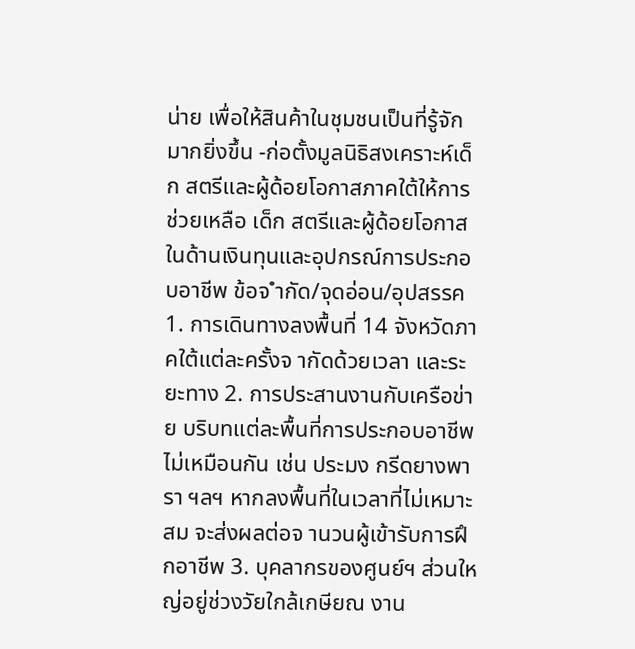น่าย เพื่อให้สินค้าในชุมชนเป็นที่รู้จักมากยิ่งขึ้น -ก่อตั้งมูลนิธิสงเคราะห์เด็ก สตรีและผู้ด้อยโอกาสภาคใต้ให้การช่วยเหลือ เด็ก สตรีและผู้ด้อยโอกาสในด้านเงินทุนและอุปกรณ์การประกอบอาชีพ ข้อจ ำกัด/จุดอ่อน/อุปสรรค 1. การเดินทางลงพื้นที่ 14 จังหวัดภาคใต้แต่ละครั้งจ ากัดด้วยเวลา และระยะทาง 2. การประสานงานกับเครือข่าย บริบทแต่ละพื้นที่การประกอบอาชีพ ไม่เหมือนกัน เช่น ประมง กรีดยางพารา ฯลฯ หากลงพื้นที่ในเวลาที่ไม่เหมาะสม จะส่งผลต่อจ านวนผู้เข้ารับการฝึกอาชีพ 3. บุคลากรของศูนย์ฯ ส่วนใหญ่อยู่ช่วงวัยใกล้เกษียณ งาน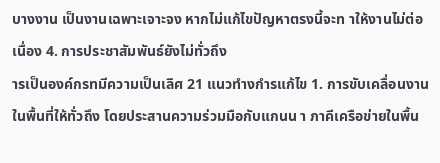บางงาน เป็นงานเฉพาะเจาะจง หากไม่แก้ไขปัญหาตรงนี้จะท าให้งานไม่ต่อเนื่อง 4. การประชาสัมพันธ์ยังไม่ทั่วถึง
ารเป็นองค์กรทมีความเป็นเลิศ 21 แนวทำงกำรแก้ไข 1. การขับเคลื่อนงานในพื้นที่ให้ทั่วถึง โดยประสานความร่วมมือกับแกนน า ภาคีเครือข่ายในพื้น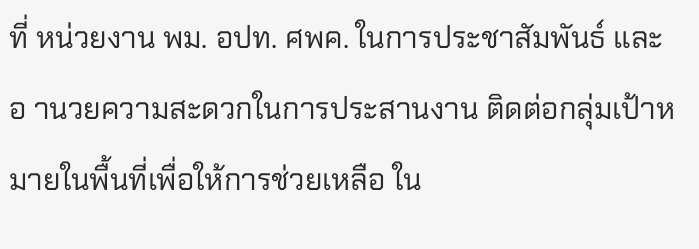ที่ หน่วยงาน พม. อปท. ศพค. ในการประชาสัมพันธ์ และอ านวยความสะดวกในการประสานงาน ติดต่อกลุ่มเป้าหมายในพื้นที่เพื่อให้การช่วยเหลือ ใน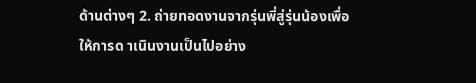ด้านต่างๆ 2. ถ่ายทอดงานจากรุ่นพี่สู่รุ่นน้องเพื่อให้การด าเนินงานเป็นไปอย่าง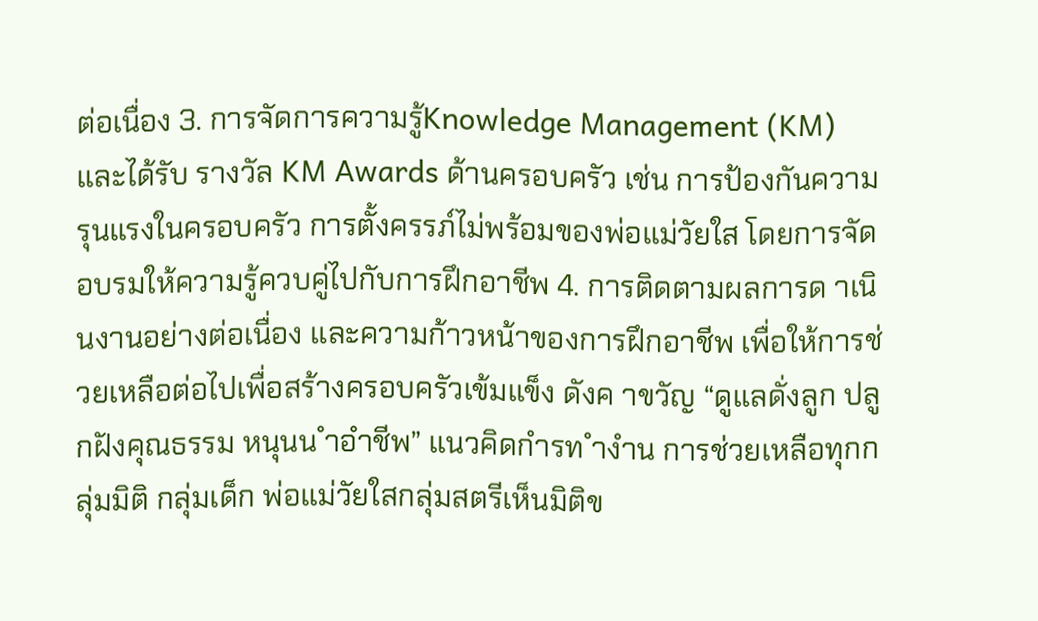ต่อเนื่อง 3. การจัดการความรู้Knowledge Management (KM) และได้รับ รางวัล KM Awards ด้านครอบครัว เช่น การป้องกันความรุนแรงในครอบครัว การตั้งครรภ์ไม่พร้อมของพ่อแม่วัยใส โดยการจัดอบรมให้ความรู้ควบคู่ไปกับการฝึกอาชีพ 4. การติดตามผลการด าเนินงานอย่างต่อเนื่อง และความก้าวหน้าของการฝึกอาชีพ เพื่อให้การช่วยเหลือต่อไปเพื่อสร้างครอบครัวเข้มแข็ง ดังค าขวัญ “ดูแลดั่งลูก ปลูกฝังคุณธรรม หนุนน ำอำชีพ” แนวคิดกำรท ำงำน การช่วยเหลือทุกกลุ่มมิติ กลุ่มเด็ก พ่อแม่วัยใสกลุ่มสตรีเห็นมิติข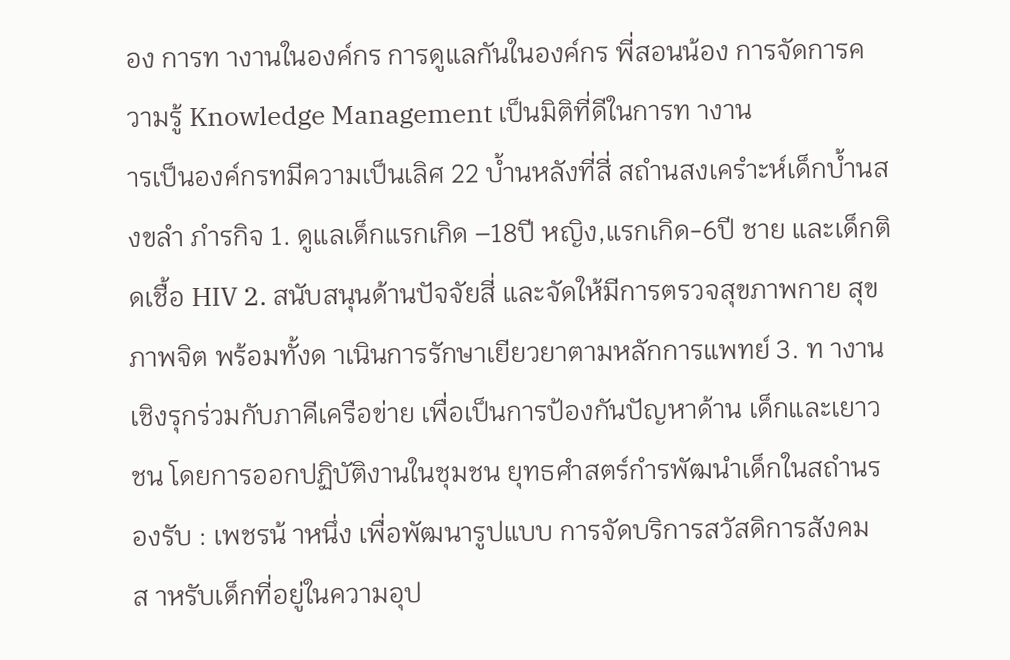อง การท างานในองค์กร การดูแลกันในองค์กร พี่สอนน้อง การจัดการความรู้ Knowledge Management เป็นมิติที่ดีในการท างาน
ารเป็นองค์กรทมีความเป็นเลิศ 22 บ้ำนหลังที่สี่ สถำนสงเครำะห์เด็กบ้ำนสงขลำ ภำรกิจ 1. ดูแลเด็กแรกเกิด –18ปี หญิง,แรกเกิด-6ปี ชาย และเด็กติดเชื้อ HIV 2. สนับสนุนด้านปัจจัยสี่ และจัดให้มีการตรวจสุขภาพกาย สุขภาพจิต พร้อมทั้งด าเนินการรักษาเยียวยาตามหลักการแพทย์ 3. ท างานเชิงรุกร่วมกับภาคีเครือข่าย เพื่อเป็นการป้องกันปัญหาด้าน เด็กและเยาวชน โดยการออกปฏิบัติงานในชุมชน ยุทธศำสตร์กำรพัฒนำเด็กในสถำนรองรับ : เพชรน้ าหนึ่ง เพื่อพัฒนารูปแบบ การจัดบริการสวัสดิการสังคมส าหรับเด็กที่อยู่ในความอุป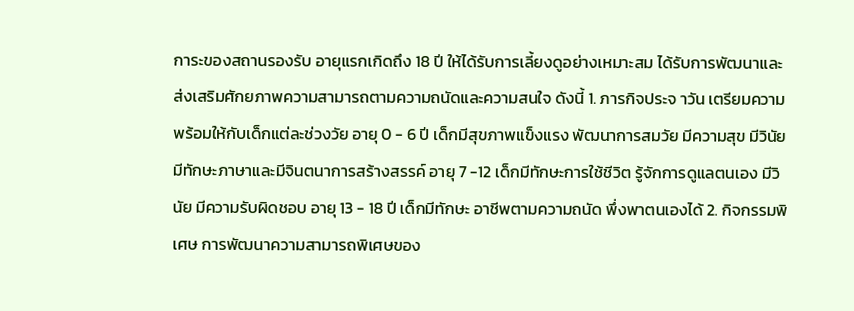การะของสถานรองรับ อายุแรกเกิดถึง 18 ปี ให้ได้รับการเลี้ยงดูอย่างเหมาะสม ได้รับการพัฒนาและ ส่งเสริมศักยภาพความสามารถตามความถนัดและความสนใจ ดังนี้ 1. ภารกิจประจ าวัน เตรียมความพร้อมให้กับเด็กแต่ละช่วงวัย อายุ 0 - 6 ปี เด็กมีสุขภาพแข็งแรง พัฒนาการสมวัย มีความสุข มีวินัย มีทักษะภาษาและมีจินตนาการสร้างสรรค์ อายุ 7 -12 เด็กมีทักษะการใช้ชีวิต รู้จักการดูแลตนเอง มีวินัย มีความรับผิดชอบ อายุ 13 - 18 ปี เด็กมีทักษะ อาชีพตามความถนัด พึ่งพาตนเองได้ 2. กิจกรรมพิเศษ การพัฒนาความสามารถพิเศษของ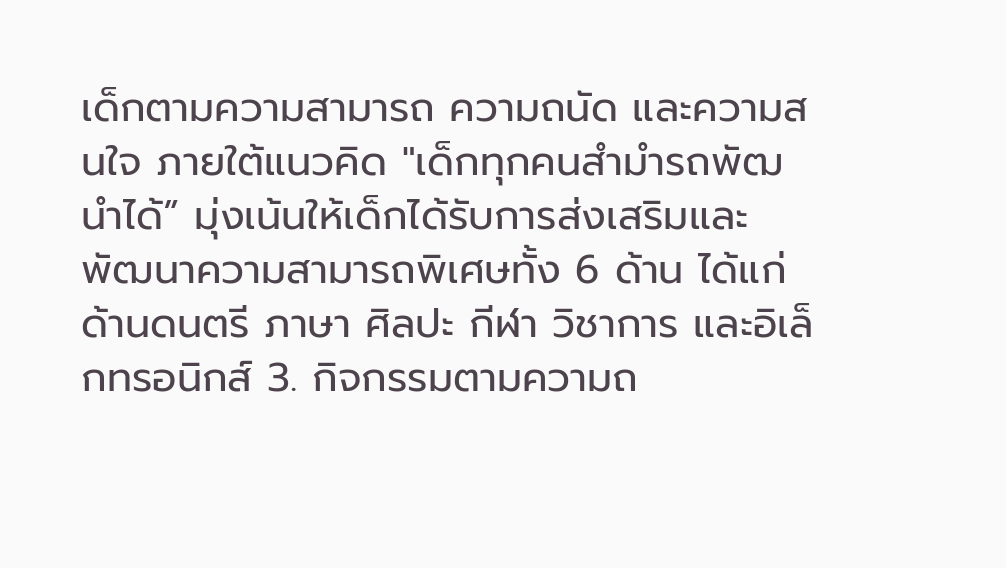เด็กตามความสามารถ ความถนัด และความสนใจ ภายใต้แนวคิด "เด็กทุกคนสำมำรถพัฒนำได้” มุ่งเน้นให้เด็กได้รับการส่งเสริมและพัฒนาความสามารถพิเศษทั้ง 6 ด้าน ได้แก่ ด้านดนตรี ภาษา ศิลปะ กีฬา วิชาการ และอิเล็กทรอนิกส์ 3. กิจกรรมตามความถ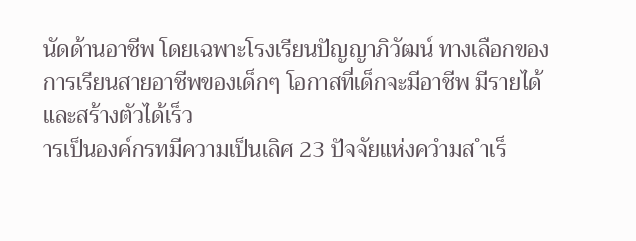นัดด้านอาชีพ โดยเฉพาะโรงเรียนปัญญาภิวัฒน์ ทางเลือกของการเรียนสายอาชีพของเด็กๆ โอกาสที่เด็กจะมีอาชีพ มีรายได้ และสร้างตัวได้เร็ว
ารเป็นองค์กรทมีความเป็นเลิศ 23 ปัจจัยแห่งควำมส ำเร็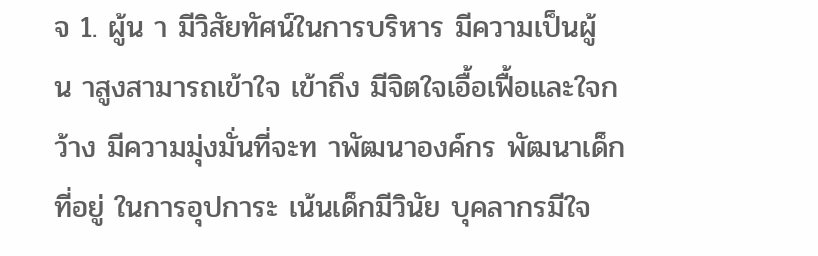จ 1. ผู้น า มีวิสัยทัศน์ในการบริหาร มีความเป็นผู้น าสูงสามารถเข้าใจ เข้าถึง มีจิตใจเอื้อเฟื้อและใจกว้าง มีความมุ่งมั่นที่จะท าพัฒนาองค์กร พัฒนาเด็กที่อยู่ ในการอุปการะ เน้นเด็กมีวินัย บุคลากรมีใจ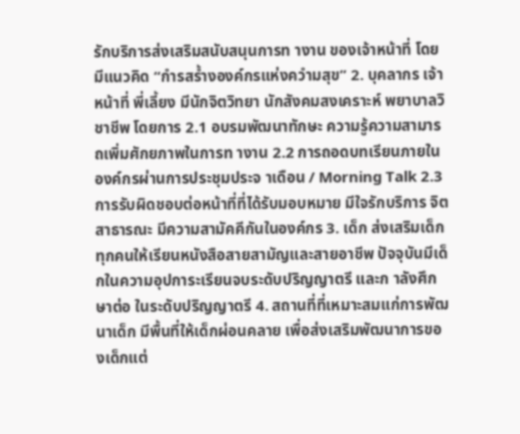รักบริการส่งเสริมสนับสนุนการท างาน ของเจ้าหน้าที่ โดยมีแนวคิด “กำรสร้ำงองค์กรแห่งควำมสุข” 2. บุคลากร เจ้าหน้าที่ พี่เลี้ยง มีนักจิตวิทยา นักสังคมสงเคราะห์ พยาบาลวิชาชีพ โดยการ 2.1 อบรมพัฒนาทักษะ ความรู้ความสามารถเพิ่มศักยภาพในการท างาน 2.2 การถอดบทเรียนภายในองค์กรผ่านการประชุมประจ าเดือน / Morning Talk 2.3 การรับผิดชอบต่อหน้าที่ที่ได้รับมอบหมาย มีใจรักบริการ จิตสาธารณะ มีความสามัคคีกันในองค์กร 3. เด็ก ส่งเสริมเด็กทุกคนให้เรียนหนังสือสายสามัญและสายอาชีพ ปัจจุบันมีเด็กในความอุปการะเรียนจบระดับปริญญาตรี และก าลังศึกษาต่อ ในระดับปริญญาตรี 4. สถานที่ที่เหมาะสมแก่การพัฒนาเด็ก มีพื้นที่ให้เด็กผ่อนคลาย เพื่อส่งเสริมพัฒนาการของเด็กแต่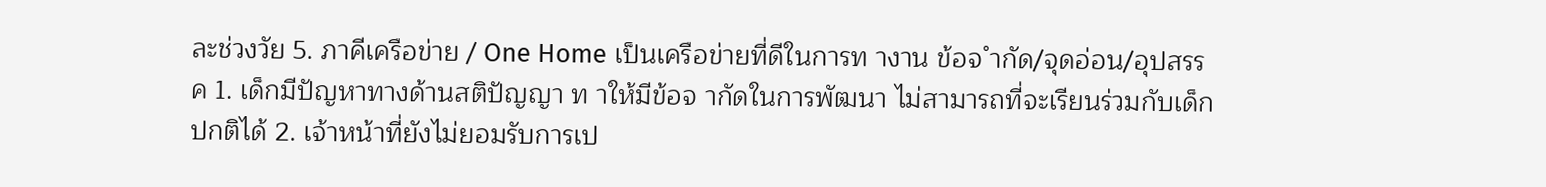ละช่วงวัย 5. ภาคีเครือข่าย / One Home เป็นเครือข่ายที่ดีในการท างาน ข้อจ ำกัด/จุดอ่อน/อุปสรรค 1. เด็กมีปัญหาทางด้านสติปัญญา ท าให้มีข้อจ ากัดในการพัฒนา ไม่สามารถที่จะเรียนร่วมกับเด็กปกติได้ 2. เจ้าหน้าที่ยังไม่ยอมรับการเป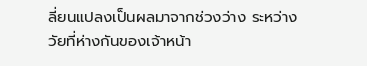ลี่ยนแปลงเป็นผลมาจากช่วงว่าง ระหว่างวัยที่ห่างกันของเจ้าหน้า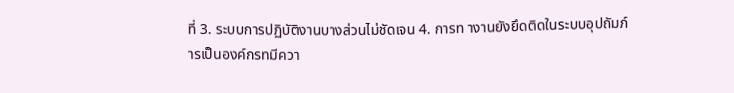ที่ 3. ระบบการปฏิบัติงานบางส่วนไม่ชัดเจน 4. การท างานยังยึดติดในระบบอุปถัมภ์
ารเป็นองค์กรทมีควา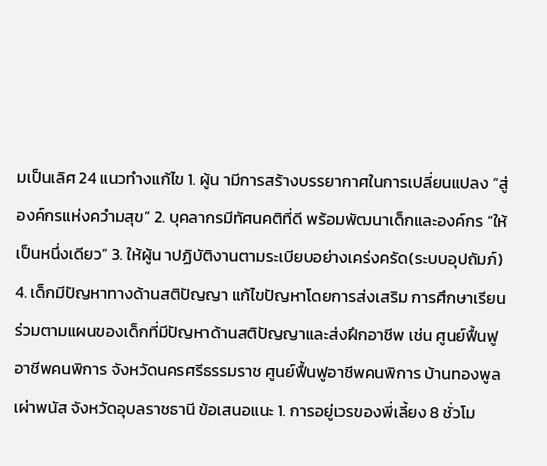มเป็นเลิศ 24 แนวทำงแก้ไข 1. ผู้น ามีการสร้างบรรยากาศในการเปลี่ยนแปลง “สู่องค์กรแห่งควำมสุข” 2. บุคลากรมีทัศนคติที่ดี พร้อมพัฒนาเด็กและองค์กร “ให้เป็นหนึ่งเดียว” 3. ให้ผู้น าปฏิบัติงานตามระเบียบอย่างเคร่งครัด(ระบบอุปถัมภ์) 4. เด็กมีปัญหาทางด้านสติปัญญา แก้ไขปัญหาโดยการส่งเสริม การศึกษาเรียนร่วมตามแผนของเด็กที่มีปัญหาด้านสติปัญญาและส่งฝึกอาชีพ เช่น ศูนย์ฟื้นฟูอาชีพคนพิการ จังหวัดนครศรีธรรมราช ศูนย์ฟื้นฟูอาชีพคนพิการ บ้านทองพูลเผ่าพนัส จังหวัดอุบลราชธานี ข้อเสนอแนะ 1. การอยู่เวรของพี่เลี้ยง 8 ชั่วโม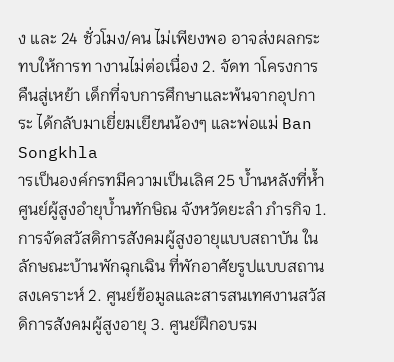ง และ 24 ชั่วโมง/คน ไม่เพียงพอ อาจส่งผลกระทบให้การท างานไม่ต่อเนื่อง 2. จัดท าโครงการคืนสู่เหย้า เด็กที่จบการศึกษาและพ้นจากอุปการะ ได้กลับมาเยี่ยมเยียนน้องๆ และพ่อแม่ Ban Songkhla
ารเป็นองค์กรทมีความเป็นเลิศ 25 บ้ำนหลังที่ห้ำ ศูนย์ผู้สูงอำยุบ้ำนทักษิณ จังหวัดยะลำ ภำรกิจ 1. การจัดสวัสดิการสังคมผู้สูงอายุแบบสถาบัน ในลักษณะบ้านพักฉุกเฉิน ที่พักอาศัยรูปแบบสถานสงเคราะห์ 2. ศูนย์ข้อมูลและสารสนเทศงานสวัสดิการสังคมผู้สูงอายุ 3. ศูนย์ฝึกอบรม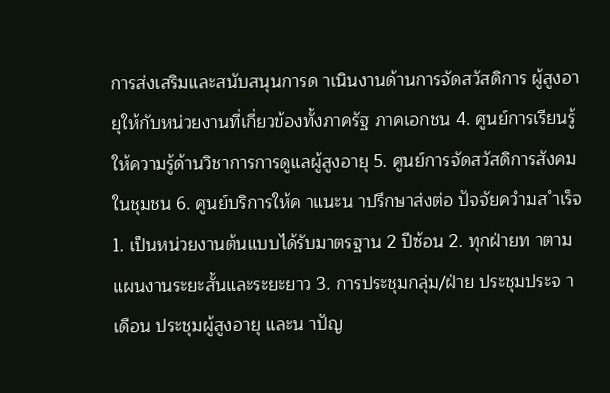การส่งเสริมและสนับสนุนการด าเนินงานด้านการจัดสวัสดิการ ผู้สูงอายุให้กับหน่วยงานที่เกี่ยวข้องทั้งภาครัฐ ภาคเอกชน 4. ศูนย์การเรียนรู้ให้ความรู้ด้านวิชาการการดูแลผู้สูงอายุ 5. ศูนย์การจัดสวัสดิการสังคมในชุมชน 6. ศูนย์บริการให้ค าแนะน าปรึกษาส่งต่อ ปัจจัยควำมส ำเร็จ 1. เป็นหน่วยงานต้นแบบได้รับมาตรฐาน 2 ปีซ้อน 2. ทุกฝ่ายท าตามแผนงานระยะสั้นและระยะยาว 3. การประชุมกลุ่ม/ฝ่าย ประชุมประจ าเดือน ประชุมผู้สูงอายุ และน าปัญ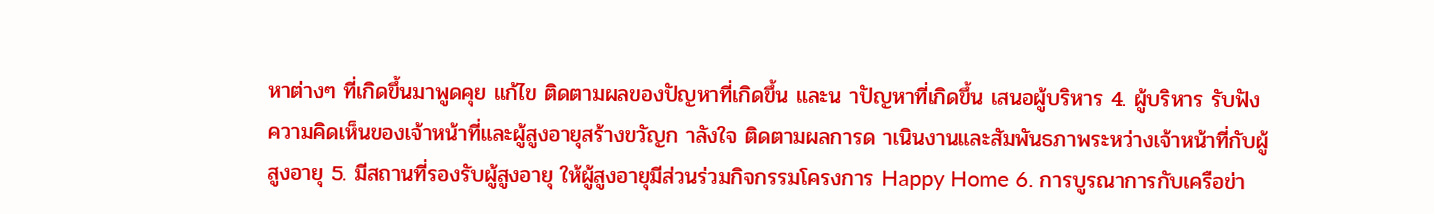หาต่างๆ ที่เกิดขึ้นมาพูดคุย แก้ไข ติดตามผลของปัญหาที่เกิดขึ้น และน าปัญหาที่เกิดขึ้น เสนอผู้บริหาร 4. ผู้บริหาร รับฟังความคิดเห็นของเจ้าหน้าที่และผู้สูงอายุสร้างขวัญก าลังใจ ติดตามผลการด าเนินงานและสัมพันธภาพระหว่างเจ้าหน้าที่กับผู้สูงอายุ 5. มีสถานที่รองรับผู้สูงอายุ ให้ผู้สูงอายุมีส่วนร่วมกิจกรรมโครงการ Happy Home 6. การบูรณาการกับเครือข่า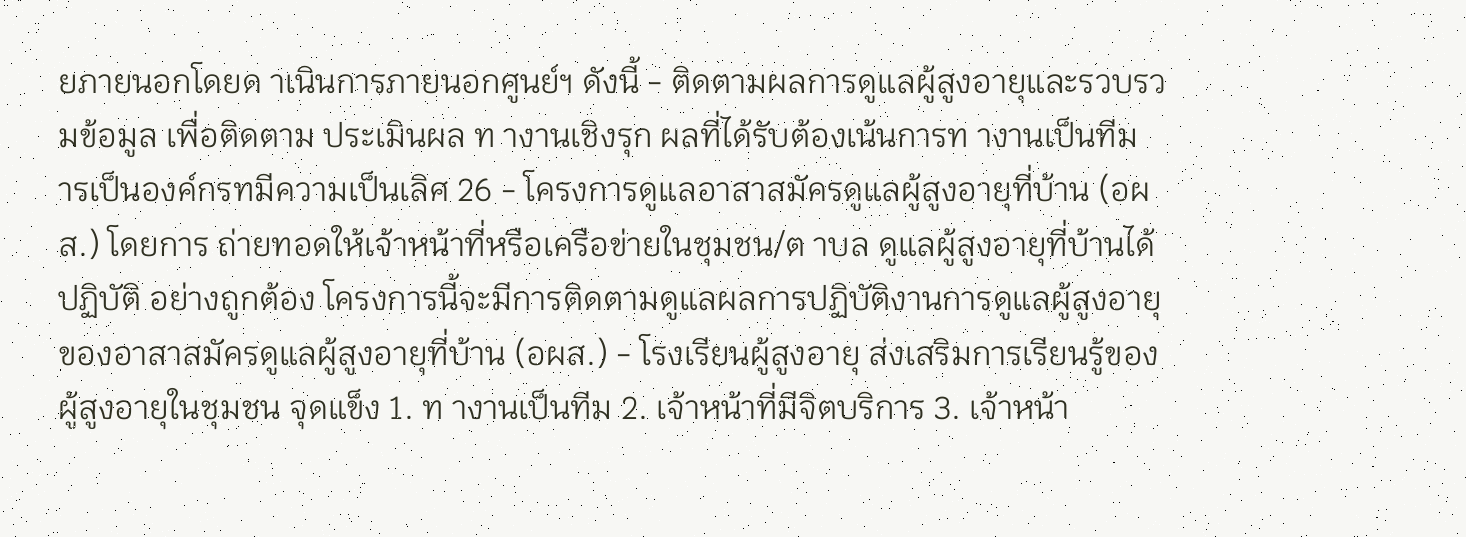ยภายนอกโดยด าเนินการภายนอกศูนย์ฯ ดังนี้ - ติดตามผลการดูแลผู้สูงอายุและรวบรวมข้อมูล เพื่อติดตาม ประเมินผล ท างานเชิงรุก ผลที่ได้รับต้องเน้นการท างานเป็นทีม
ารเป็นองค์กรทมีความเป็นเลิศ 26 - โครงการดูแลอาสาสมัครดูแลผู้สูงอายุที่บ้าน (อผส.) โดยการ ถ่ายทอดให้เจ้าหน้าที่หรือเครือข่ายในชุมชน/ต าบล ดูแลผู้สูงอายุที่บ้านได้ปฏิบัติ อย่างถูกต้อง โครงการนี้จะมีการติดตามดูแลผลการปฏิบัติงานการดูแลผู้สูงอายุ ของอาสาสมัครดูแลผู้สูงอายุที่บ้าน (อผส.) - โรงเรียนผู้สูงอายุ ส่งเสริมการเรียนรู้ของผู้สูงอายุในชุมชน จุดแข็ง 1. ท างานเป็นทีม 2. เจ้าหน้าที่มีจิตบริการ 3. เจ้าหน้า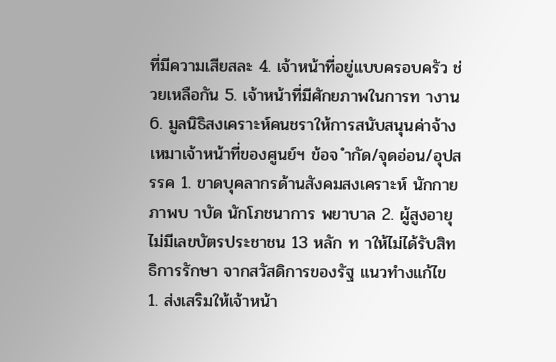ที่มีความเสียสละ 4. เจ้าหน้าที่อยู่แบบครอบครัว ช่วยเหลือกัน 5. เจ้าหน้าที่มีศักยภาพในการท างาน 6. มูลนิธิสงเคราะห์คนชราให้การสนับสนุนค่าจ้างเหมาเจ้าหน้าที่ของศูนย์ฯ ข้อจ ำกัด/จุดอ่อน/อุปสรรค 1. ขาดบุคลากรด้านสังคมสงเคราะห์ นักกายภาพบ าบัด นักโภชนาการ พยาบาล 2. ผู้สูงอายุไม่มีเลขบัตรประชาชน 13 หลัก ท าให้ไม่ได้รับสิทธิการรักษา จากสวัสดิการของรัฐ แนวทำงแก้ไข 1. ส่งเสริมให้เจ้าหน้า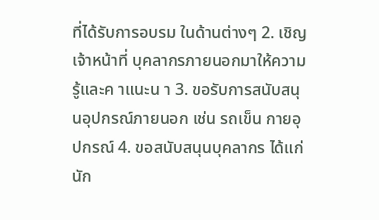ที่ได้รับการอบรม ในด้านต่างๆ 2. เชิญเจ้าหน้าที่ บุคลากรภายนอกมาให้ความรู้และค าแนะน า 3. ขอรับการสนับสนุนอุปกรณ์ภายนอก เช่น รถเข็น กายอุปกรณ์ 4. ขอสนับสนุนบุคลากร ได้แก่ นัก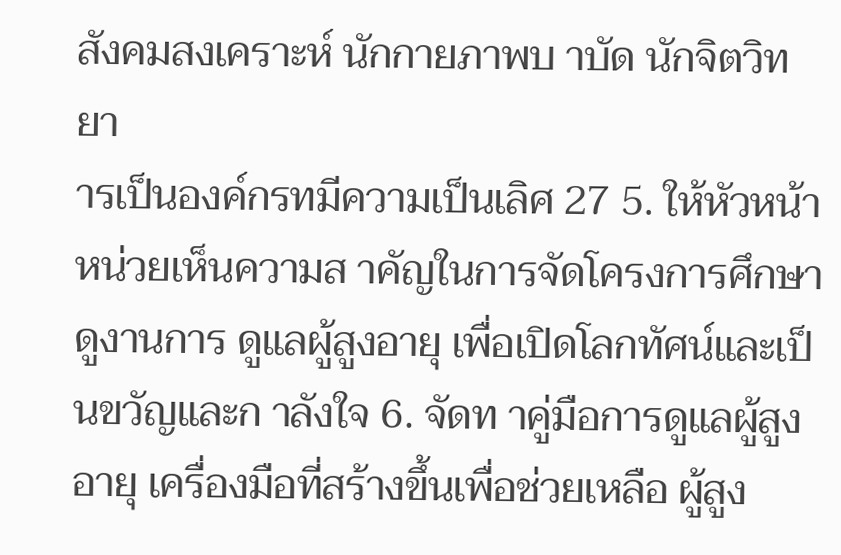สังคมสงเคราะห์ นักกายภาพบ าบัด นักจิตวิทยา
ารเป็นองค์กรทมีความเป็นเลิศ 27 5. ให้หัวหน้าหน่วยเห็นความส าคัญในการจัดโครงการศึกษาดูงานการ ดูแลผู้สูงอายุ เพื่อเปิดโลกทัศน์และเป็นขวัญและก าลังใจ 6. จัดท าคู่มือการดูแลผู้สูงอายุ เครื่องมือที่สร้างขึ้นเพื่อช่วยเหลือ ผู้สูง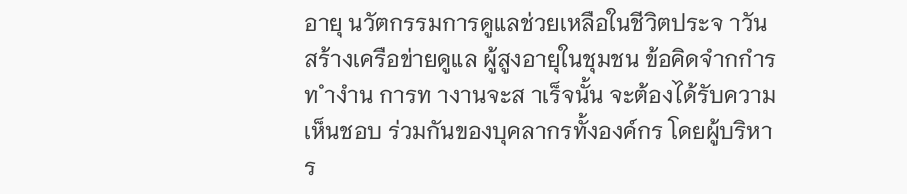อายุ นวัตกรรมการดูแลช่วยเหลือในชีวิตประจ าวัน สร้างเครือข่ายดูแล ผู้สูงอายุในชุมชน ข้อคิดจำกกำรท ำงำน การท างานจะส าเร็จนั้น จะต้องได้รับความเห็นชอบ ร่วมกันของบุคลากรทั้งองค์กร โดยผู้บริหาร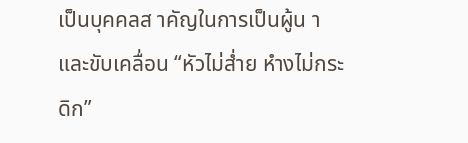เป็นบุคคลส าคัญในการเป็นผู้น า และขับเคลื่อน “หัวไม่ส่ำย หำงไม่กระดิก”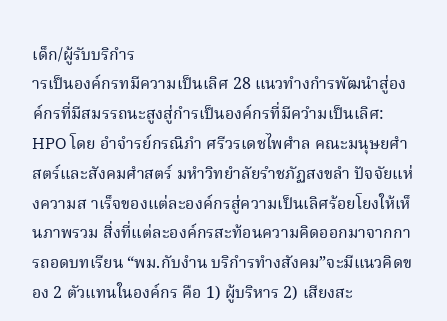เด็ก/ผู้รับบริกำร
ารเป็นองค์กรทมีความเป็นเลิศ 28 แนวทำงกำรพัฒนำสู่องค์กรที่มีสมรรถนะสูงสู่กำรเป็นองค์กรที่มีควำมเป็นเลิศ: HPO โดย อำจำรย์กรณิภำ ศรีวรเดชไพศำล คณะมนุษยศำสตร์และสังคมศำสตร์ มหำวิทยำลัยรำชภัฏสงขลำ ปัจจัยแห่งความส าเร็จของแต่ละองค์กรสู่ความเป็นเลิศร้อยโยงให้เห็นภาพรวม สิ่งที่แต่ละองค์กรสะท้อนความคิดออกมาจากการถอดบทเรียน “พม.กับงำน บริกำรทำงสังคม”จะมีแนวคิดของ 2 ตัวแทนในองค์กร คือ 1) ผู้บริหาร 2) เสียงสะ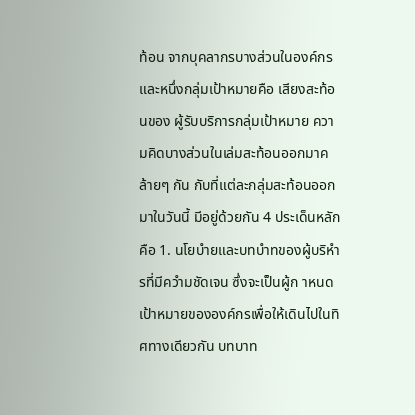ท้อน จากบุคลากรบางส่วนในองค์กร และหนึ่งกลุ่มเป้าหมายคือ เสียงสะท้อนของ ผู้รับบริการกลุ่มเป้าหมาย ความคิดบางส่วนในเล่มสะท้อนออกมาคล้ายๆ กัน กับที่แต่ละกลุ่มสะท้อนออกมาในวันนี้ มีอยู่ด้วยกัน 4 ประเด็นหลัก คือ 1. นโยบำยและบทบำทของผู้บริหำรที่มีควำมชัดเจน ซึ่งจะเป็นผู้ก าหนด เป้าหมายขององค์กรเพื่อให้เดินไปในทิศทางเดียวกัน บทบาท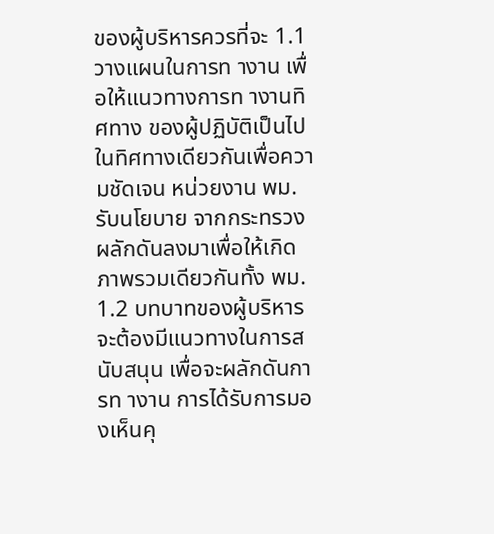ของผู้บริหารควรที่จะ 1.1 วางแผนในการท างาน เพื่อให้แนวทางการท างานทิศทาง ของผู้ปฏิบัติเป็นไปในทิศทางเดียวกันเพื่อความชัดเจน หน่วยงาน พม. รับนโยบาย จากกระทรวงผลักดันลงมาเพื่อให้เกิดภาพรวมเดียวกันทั้ง พม. 1.2 บทบาทของผู้บริหารจะต้องมีแนวทางในการสนับสนุน เพื่อจะผลักดันการท างาน การได้รับการมองเห็นคุ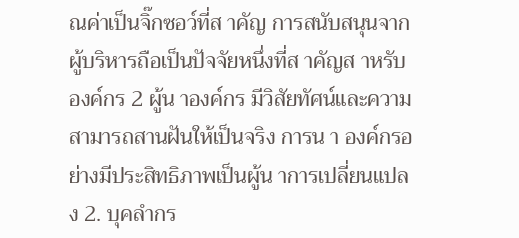ณค่าเป็นจิ๊กซอว์ที่ส าคัญ การสนับสนุนจากผู้บริหารถือเป็นปัจจัยหนึ่งที่ส าคัญส าหรับองค์กร 2 ผู้น าองค์กร มีวิสัยทัศน์และความสามารถสานฝันให้เป็นจริง การน า องค์กรอย่างมีประสิทธิภาพเป็นผู้น าการเปลี่ยนแปลง 2. บุคลำกร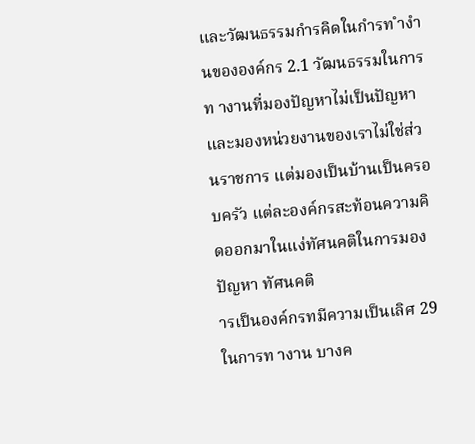และวัฒนธรรมกำรคิดในกำรท ำงำนขององค์กร 2.1 วัฒนธรรมในการท างานที่มองปัญหาไม่เป็นปัญหา และมองหน่วยงานของเราไม่ใช่ส่วนราชการ แต่มองเป็นบ้านเป็นครอบครัว แต่ละองค์กรสะท้อนความคิดออกมาในแง่ทัศนคติในการมองปัญหา ทัศนคติ
ารเป็นองค์กรทมีความเป็นเลิศ 29 ในการท างาน บางค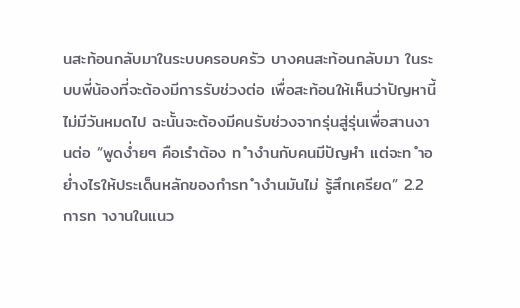นสะท้อนกลับมาในระบบครอบครัว บางคนสะท้อนกลับมา ในระบบพี่น้องที่จะต้องมีการรับช่วงต่อ เพื่อสะท้อนให้เห็นว่าปัญหานี้ไม่มีวันหมดไป ฉะนั้นจะต้องมีคนรับช่วงจากรุ่นสู่รุ่นเพื่อสานงานต่อ “พูดง่ำยๆ คือเรำต้อง ท ำงำนกับคนมีปัญหำ แต่จะท ำอย่ำงไรให้ประเด็นหลักของกำรท ำงำนมันไม่ รู้สึกเครียด” 2.2 การท างานในแนว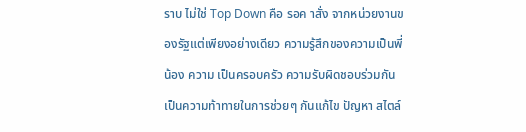ราบ ไม่ใช่ Top Down คือ รอค าสั่ง จากหน่วยงานของรัฐแต่เพียงอย่างเดียว ความรู้สึกของความเป็นพี่น้อง ความ เป็นครอบครัว ความรับผิดชอบร่วมกัน เป็นความท้าทายในการช่วยๆ กันแก้ไข ปัญหา สไตล์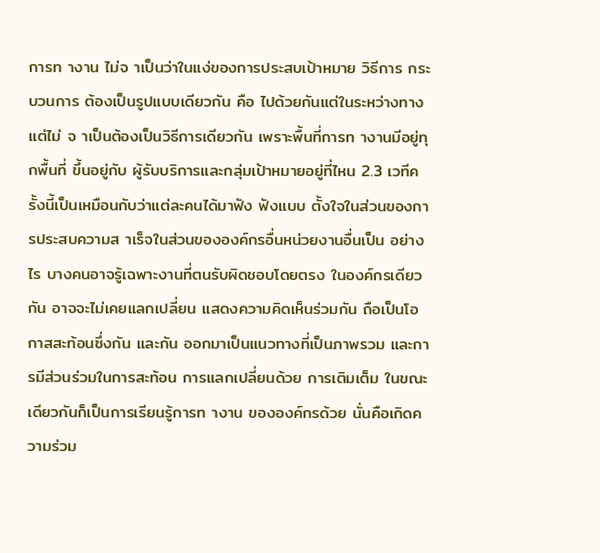การท างาน ไม่จ าเป็นว่าในแง่ของการประสบเป้าหมาย วิธีการ กระบวนการ ต้องเป็นรูปแบบเดียวกัน คือ ไปด้วยกันแต่ในระหว่างทาง แต่ไม่ จ าเป็นต้องเป็นวิธีการเดียวกัน เพราะพื้นที่การท างานมีอยู่ทุกพื้นที่ ขึ้นอยู่กับ ผู้รับบริการและกลุ่มเป้าหมายอยู่ที่ไหน 2.3 เวทีครั้งนี้เป็นเหมือนกับว่าแต่ละคนได้มาฟัง ฟังแบบ ตั้งใจในส่วนของการประสบความส าเร็จในส่วนขององค์กรอื่นหน่วยงานอื่นเป็น อย่างไร บางคนอาจรู้เฉพาะงานที่ตนรับผิดชอบโดยตรง ในองค์กรเดียวกัน อาจจะไม่เคยแลกเปลี่ยน แสดงความคิดเห็นร่วมกัน ถือเป็นโอกาสสะท้อนซึ่งกัน และกัน ออกมาเป็นแนวทางที่เป็นภาพรวม และการมีส่วนร่วมในการสะท้อน การแลกเปลี่ยนด้วย การเติมเต็ม ในขณะเดียวกันก็เป็นการเรียนรู้การท างาน ขององค์กรด้วย นั่นคือเกิดความร่วม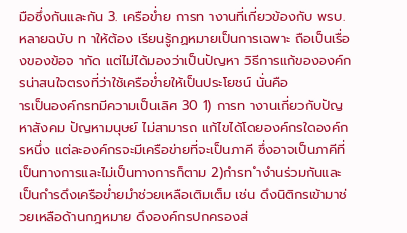มือซึ่งกันและกัน 3. เครือข่ำย การท างานที่เกี่ยวข้องกับ พรบ.หลายฉบับ ท าให้ต้อง เรียนรู้กฏหมายเป็นการเฉพาะ ถือเป็นเรื่องของข้อจ ากัด แต่ไม่ได้มองว่าเป็นปัญหา วิธีการแก้ขององค์กรน่าสนใจตรงที่ว่าใช้เครือข่ำยให้เป็นประโยชน์ นั่นคือ
ารเป็นองค์กรทมีความเป็นเลิศ 30 1) การท างานเกี่ยวกับปัญหาสังคม ปัญหามนุษย์ ไม่สามารถ แก้ไขได้โดยองค์กรใดองค์กรหนึ่ง แต่ละองค์กรจะมีเครือข่ายที่จะเป็นภาคี ซึ่งอาจเป็นภาคีที่เป็นทางการและไม่เป็นทางการก็ตาม 2)กำรท ำงำนร่วมกันและเป็นกำรดึงเครือข่ำยมำช่วยเหลือเติมเต็ม เช่น ดึงนิติกรเข้ามาช่วยเหลือด้านกฎหมาย ดึงองค์กรปกครองส่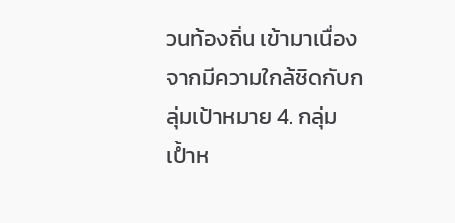วนท้องถิ่น เข้ามาเนื่องจากมีความใกล้ชิดกับกลุ่มเป้าหมาย 4. กลุ่มเป้ำห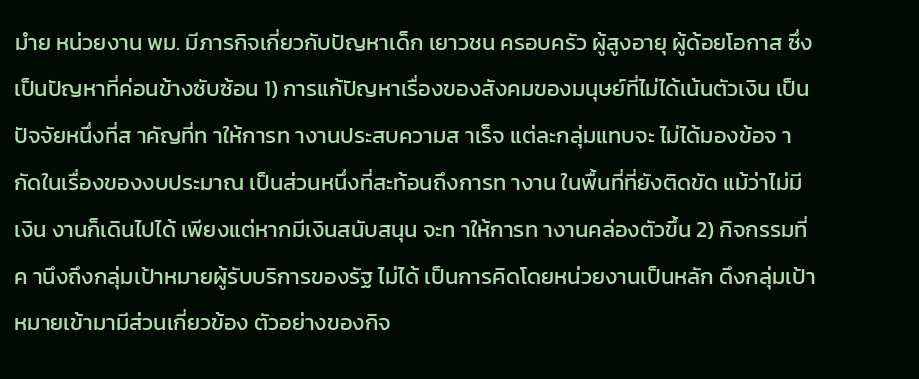มำย หน่วยงาน พม. มีภารกิจเกี่ยวกับปัญหาเด็ก เยาวชน ครอบครัว ผู้สูงอายุ ผู้ด้อยโอกาส ซึ่งเป็นปัญหาที่ค่อนข้างซับซ้อน 1) การแก้ปัญหาเรื่องของสังคมของมนุษย์ที่ไม่ได้เน้นตัวเงิน เป็นปัจจัยหนึ่งที่ส าคัญที่ท าให้การท างานประสบความส าเร็จ แต่ละกลุ่มแทบจะ ไม่ได้มองข้อจ ากัดในเรื่องของงบประมาณ เป็นส่วนหนึ่งที่สะท้อนถึงการท างาน ในพื้นที่ที่ยังติดขัด แม้ว่าไม่มีเงิน งานก็เดินไปได้ เพียงแต่หากมีเงินสนับสนุน จะท าให้การท างานคล่องตัวขึ้น 2) กิจกรรมที่ค านึงถึงกลุ่มเป้าหมายผู้รับบริการของรัฐ ไม่ได้ เป็นการคิดโดยหน่วยงานเป็นหลัก ดึงกลุ่มเป้าหมายเข้ามามีส่วนเกี่ยวข้อง ตัวอย่างของกิจ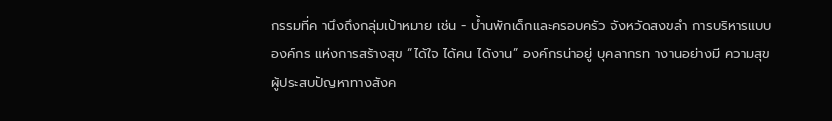กรรมที่ค านึงถึงกลุ่มเป้าหมาย เช่น - บ้ำนพักเด็กและครอบครัว จังหวัดสงขลำ การบริหารแบบองค์กร แห่งการสร้างสุข “ได้ใจ ได้คน ได้งาน” องค์กรน่าอยู่ บุคลากรท างานอย่างมี ความสุข ผู้ประสบปัญหาทางสังค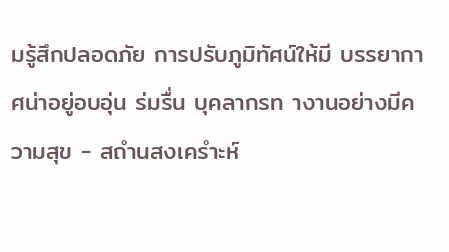มรู้สึกปลอดภัย การปรับภูมิทัศน์ให้มี บรรยากาศน่าอยู่อบอุ่น ร่มรื่น บุคลากรท างานอย่างมีความสุข - สถำนสงเครำะห์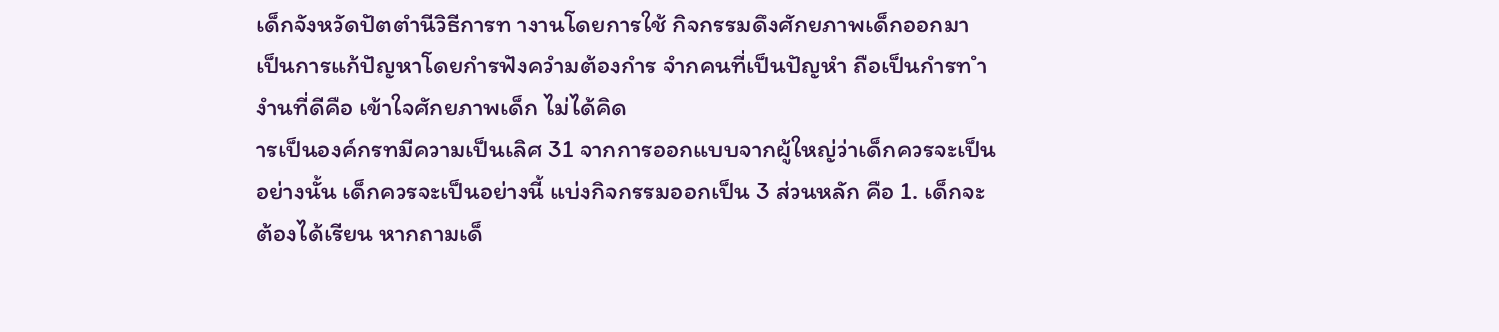เด็กจังหวัดปัตตำนีวิธีการท างานโดยการใช้ กิจกรรมดึงศักยภาพเด็กออกมา เป็นการแก้ปัญหาโดยกำรฟังควำมต้องกำร จำกคนที่เป็นปัญหำ ถือเป็นกำรท ำงำนที่ดีคือ เข้าใจศักยภาพเด็ก ไม่ได้คิด
ารเป็นองค์กรทมีความเป็นเลิศ 31 จากการออกแบบจากผู้ใหญ่ว่าเด็กควรจะเป็นอย่างนั้น เด็กควรจะเป็นอย่างนี้ แบ่งกิจกรรมออกเป็น 3 ส่วนหลัก คือ 1. เด็กจะต้องได้เรียน หากถามเด็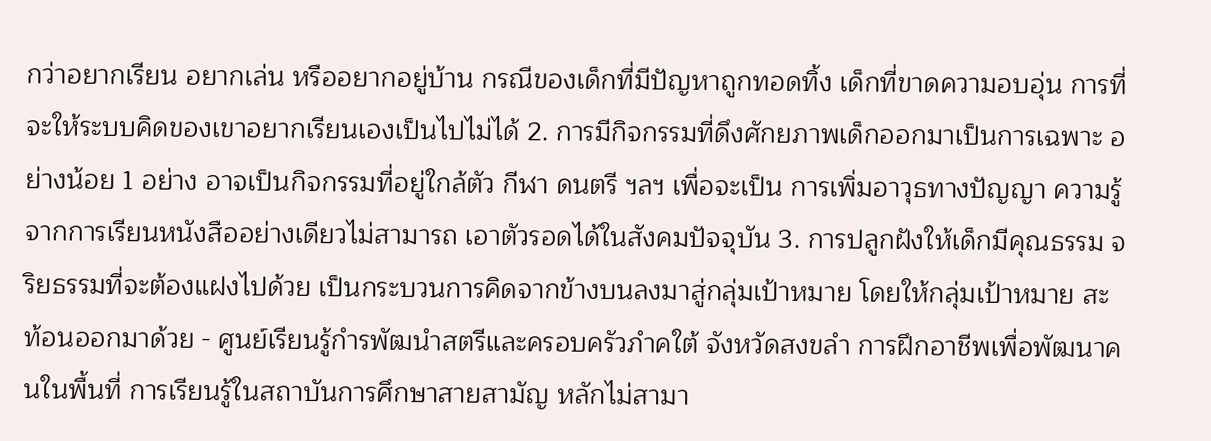กว่าอยากเรียน อยากเล่น หรืออยากอยู่บ้าน กรณีของเด็กที่มีปัญหาถูกทอดทิ้ง เด็กที่ขาดความอบอุ่น การที่จะให้ระบบคิดของเขาอยากเรียนเองเป็นไปไม่ได้ 2. การมีกิจกรรมที่ดึงศักยภาพเด็กออกมาเป็นการเฉพาะ อย่างน้อย 1 อย่าง อาจเป็นกิจกรรมที่อยู่ใกล้ตัว กีฬา ดนตรี ฯลฯ เพื่อจะเป็น การเพิ่มอาวุธทางปัญญา ความรู้จากการเรียนหนังสืออย่างเดียวไม่สามารถ เอาตัวรอดได้ในสังคมปัจจุบัน 3. การปลูกฝังให้เด็กมีคุณธรรม จริยธรรมที่จะต้องแฝงไปด้วย เป็นกระบวนการคิดจากข้างบนลงมาสู่กลุ่มเป้าหมาย โดยให้กลุ่มเป้าหมาย สะท้อนออกมาด้วย - ศูนย์เรียนรู้กำรพัฒนำสตรีและครอบครัวภำคใต้ จังหวัดสงขลำ การฝึกอาชีพเพื่อพัฒนาคนในพื้นที่ การเรียนรู้ในสถาบันการศึกษาสายสามัญ หลักไม่สามา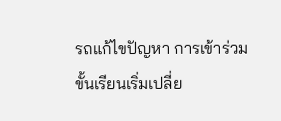รถแก้ไขปัญหา การเข้าร่วมขั้นเรียนเริ่มเปลี่ย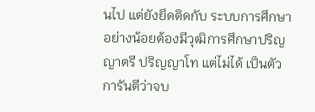นไป แต่ยังยึดติดกับ ระบบการศึกษา อย่างน้อยต้องมีวุฒิการศึกษาปริญญาตรี ปริญญาโท แต่ไม่ได้ เป็นตัวการันตีว่าจบ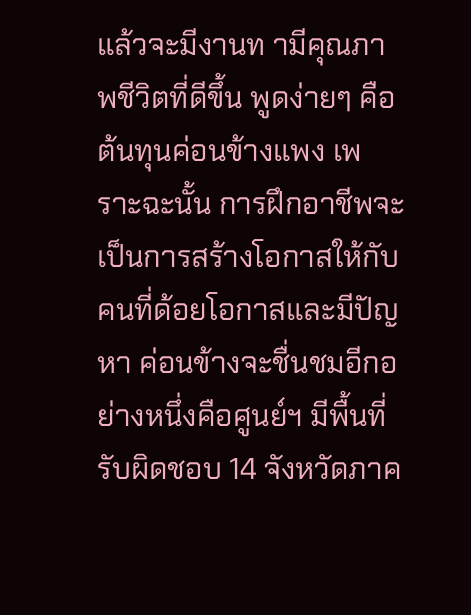แล้วจะมีงานท ามีคุณภาพชีวิตที่ดีขึ้น พูดง่ายๆ คือต้นทุนค่อนข้างแพง เพราะฉะนั้น การฝึกอาชีพจะเป็นการสร้างโอกาสให้กับคนที่ด้อยโอกาสและมีปัญหา ค่อนข้างจะชื่นชมอีกอย่างหนึ่งคือศูนย์ฯ มีพื้นที่รับผิดชอบ 14 จังหวัดภาค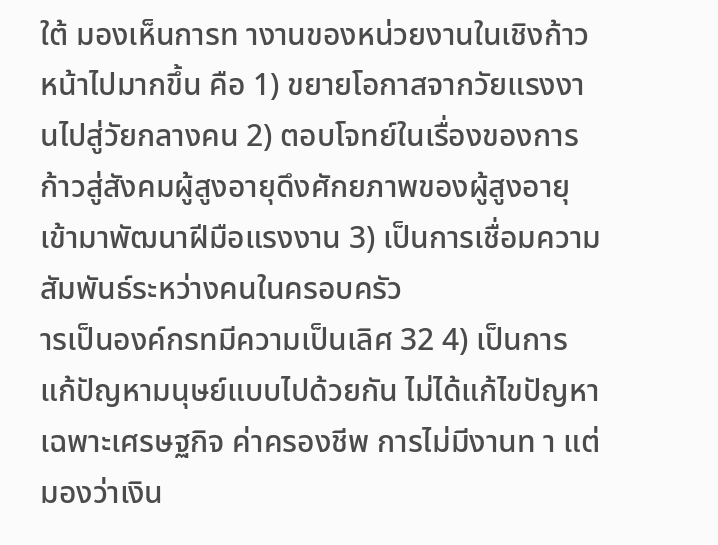ใต้ มองเห็นการท างานของหน่วยงานในเชิงก้าวหน้าไปมากขึ้น คือ 1) ขยายโอกาสจากวัยแรงงานไปสู่วัยกลางคน 2) ตอบโจทย์ในเรื่องของการก้าวสู่สังคมผู้สูงอายุดึงศักยภาพของผู้สูงอายุ เข้ามาพัฒนาฝีมือแรงงาน 3) เป็นการเชื่อมความสัมพันธ์ระหว่างคนในครอบครัว
ารเป็นองค์กรทมีความเป็นเลิศ 32 4) เป็นการแก้ปัญหามนุษย์แบบไปด้วยกัน ไม่ได้แก้ไขปัญหาเฉพาะเศรษฐกิจ ค่าครองชีพ การไม่มีงานท า แต่มองว่าเงิน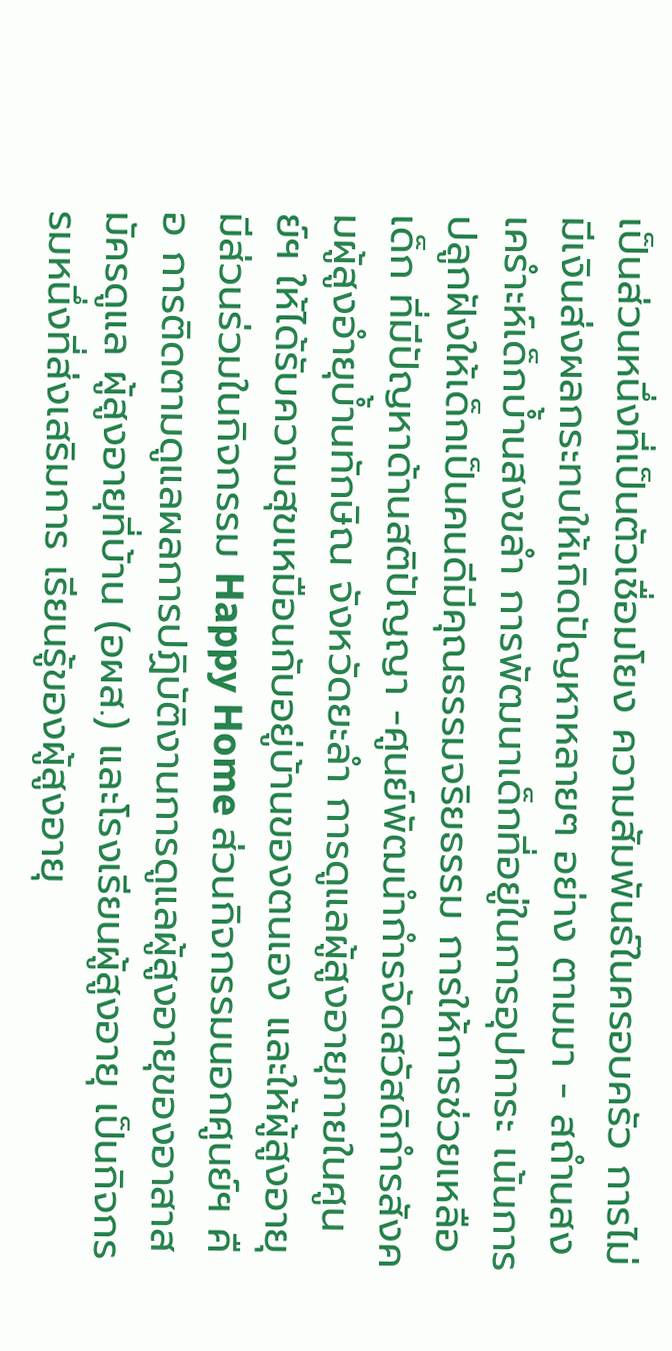เป็นส่วนหนึ่งที่เป็นตัวเชื่อมโยง ความสัมพันธ์ในครอบครัว การไม่มีเงินส่งผลกระทบให้เกิดปัญหาหลายๆ อย่าง ตามมา - สถำนสงเครำะห์เด็กบ้ำนสงขลำ การพัฒนาเด็กที่อยู่ในการอุปการะ เน้นการปลูกฝังให้เด็กเป็นคนดีมีคุณธรรมจริยธรรม การให้การช่วยเหลือเด็ก ที่มีปัญหาด้านสติปัญญา -ศูนย์พัฒนำกำรจัดสวัสดิกำรสังคมผู้สูงอำยุบ้ำนทักษิณ จังหวัดยะลำ การดูแลผู้สูงอายุภายในศูนย์ฯ ให้ได้รับความสุขเหมือนกับอยู่บ้านของตนเอง และให้ผู้สูงอายุมีส่วนร่วมในกิจกรรม Happy Home ส่วนกิจกรรมนอกศูนย์ฯ คือ การติดตามดูแลผลการปฏิบัติงานการดูแลผู้สูงอายุของอาสาสมัครดูแล ผู้สูงอายุที่บ้าน (อผส.) และโรงเรียนผู้สูงอายุ เป็นกิจกรรมหนึ่งที่ส่งเสริมการ เรียนรู้ของผู้สูงอายุ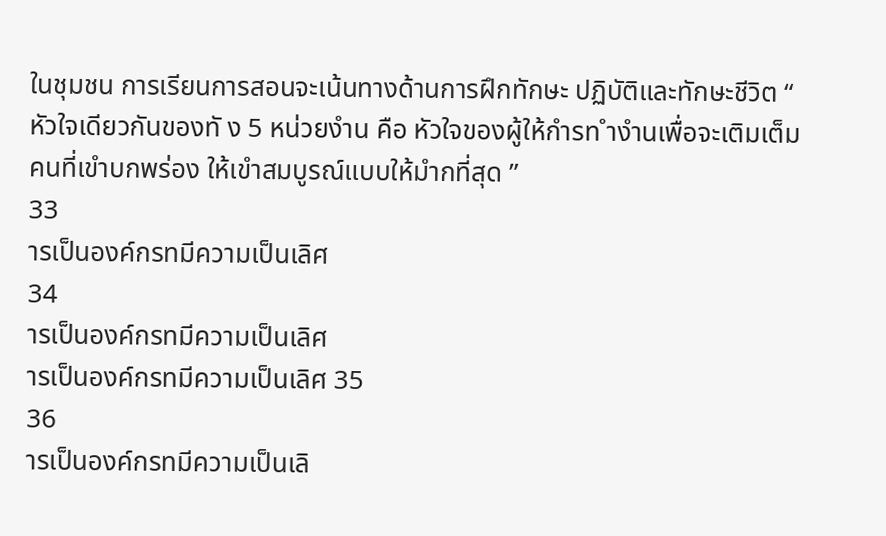ในชุมชน การเรียนการสอนจะเน้นทางด้านการฝึกทักษะ ปฏิบัติและทักษะชีวิต “ หัวใจเดียวกันของทั ง 5 หน่วยงำน คือ หัวใจของผู้ให้กำรท ำงำนเพื่อจะเติมเต็มคนที่เขำบกพร่อง ให้เขำสมบูรณ์แบบให้มำกที่สุด ”
33
ารเป็นองค์กรทมีความเป็นเลิศ
34
ารเป็นองค์กรทมีความเป็นเลิศ
ารเป็นองค์กรทมีความเป็นเลิศ 35
36
ารเป็นองค์กรทมีความเป็นเลิ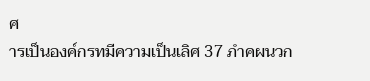ศ
ารเป็นองค์กรทมีความเป็นเลิศ 37 ภำคผนวก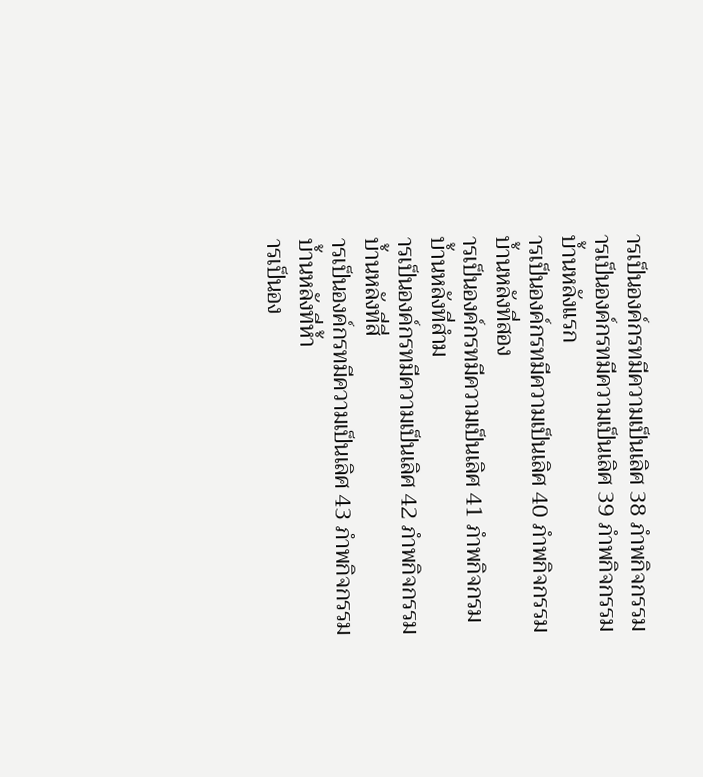ารเป็นองค์กรทมีความเป็นเลิศ 38 ภำพกิจกรรม
ารเป็นองค์กรทมีความเป็นเลิศ 39 ภำพกิจกรรมบ้ำนหลังแรก
ารเป็นองค์กรทมีความเป็นเลิศ 40 ภำพกิจกรรมบ้ำนหลังที่สอง
ารเป็นองค์กรทมีความเป็นเลิศ 41 ภำพกิจกรมบ้ำนหลังที่สำม
ารเป็นองค์กรทมีความเป็นเลิศ 42 ภำพกิจกรรมบ้ำนหลังที่สี่
ารเป็นองค์กรทมีความเป็นเลิศ 43 ภำพกิจกรรมบ้ำนหลังที่ห้ำ
ารเป็นอง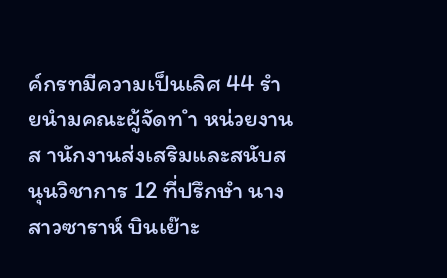ค์กรทมีความเป็นเลิศ 44 รำยนำมคณะผู้จัดท ำ หน่วยงาน ส านักงานส่งเสริมและสนับสนุนวิชาการ 12 ที่ปรึกษำ นางสาวซาราห์ บินเย๊าะ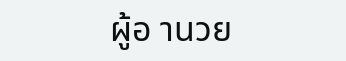ผู้อ านวย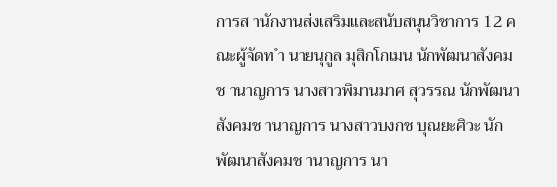การส านักงานส่งเสริมและสนับสนุนวิชาการ 12 คณะผู้จัดท ำ นายนุกูล มุสิกโกเมน นักพัฒนาสังคมช านาญการ นางสาวพิมานมาศ สุวรรณ นักพัฒนาสังคมช านาญการ นางสาวบงกช บุณยะศิวะ นักพัฒนาสังคมช านาญการ นา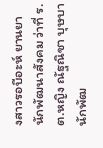งสาวรอบีอะห์ ยานยา นักพัฒนาสังคม ว่าที่ ร.ต.หญิง ณัฐณิชา บุษบา นักพัฒ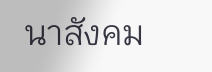นาสังคม